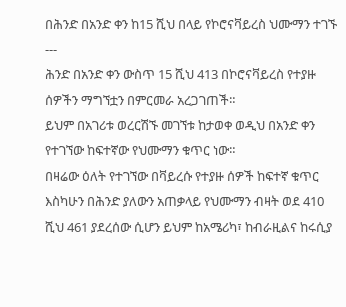በሕንድ በአንድ ቀን ከ15 ሺህ በላይ የኮሮናቫይረስ ህሙማን ተገኙ
---
ሕንድ በአንድ ቀን ውስጥ 15 ሺህ 413 በኮሮናቫይረስ የተያዙ ሰዎችን ማግኘቷን በምርመራ አረጋገጠች።
ይህም በአገሪቱ ወረርሽኙ መገኘቱ ከታወቀ ወዲህ በአንድ ቀን የተገኘው ከፍተኛው የህሙማን ቁጥር ነው።
በዛሬው ዕለት የተገኘው በቫይረሱ የተያዙ ሰዎች ከፍተኛ ቁጥር እስካሁን በሕንድ ያለውን አጠቃላይ የህሙማን ብዛት ወደ 410 ሺህ 461 ያደረሰው ሲሆን ይህም ከአሜሪካ፣ ከብራዚልና ከሩሲያ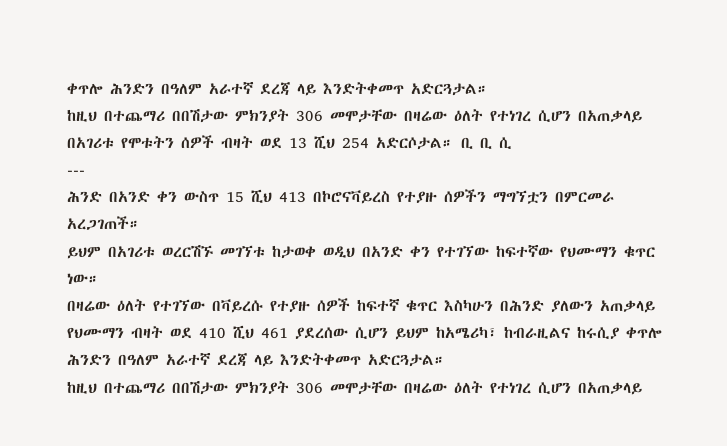ቀጥሎ ሕንድን በዓለም አራተኛ ደረጃ ላይ እንድትቀመጥ አድርጓታል።
ከዚህ በተጨማሪ በበሽታው ምክንያት 306 መሞታቸው በዛሬው ዕለት የተነገረ ሲሆን በአጠቃላይ በአገሪቱ የሞቱትን ሰዎች ብዛት ወደ 13 ሺህ 254 አድርሶታል። ቢ ቢ ሲ
---
ሕንድ በአንድ ቀን ውስጥ 15 ሺህ 413 በኮሮናቫይረስ የተያዙ ሰዎችን ማግኘቷን በምርመራ አረጋገጠች።
ይህም በአገሪቱ ወረርሽኙ መገኘቱ ከታወቀ ወዲህ በአንድ ቀን የተገኘው ከፍተኛው የህሙማን ቁጥር ነው።
በዛሬው ዕለት የተገኘው በቫይረሱ የተያዙ ሰዎች ከፍተኛ ቁጥር እስካሁን በሕንድ ያለውን አጠቃላይ የህሙማን ብዛት ወደ 410 ሺህ 461 ያደረሰው ሲሆን ይህም ከአሜሪካ፣ ከብራዚልና ከሩሲያ ቀጥሎ ሕንድን በዓለም አራተኛ ደረጃ ላይ እንድትቀመጥ አድርጓታል።
ከዚህ በተጨማሪ በበሽታው ምክንያት 306 መሞታቸው በዛሬው ዕለት የተነገረ ሲሆን በአጠቃላይ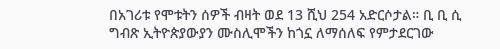በአገሪቱ የሞቱትን ሰዎች ብዛት ወደ 13 ሺህ 254 አድርሶታል። ቢ ቢ ሲ
ግብጽ ኢትዮጵያውያን ሙስሊሞችን ከጎኗ ለማሰለፍ የምታደርገው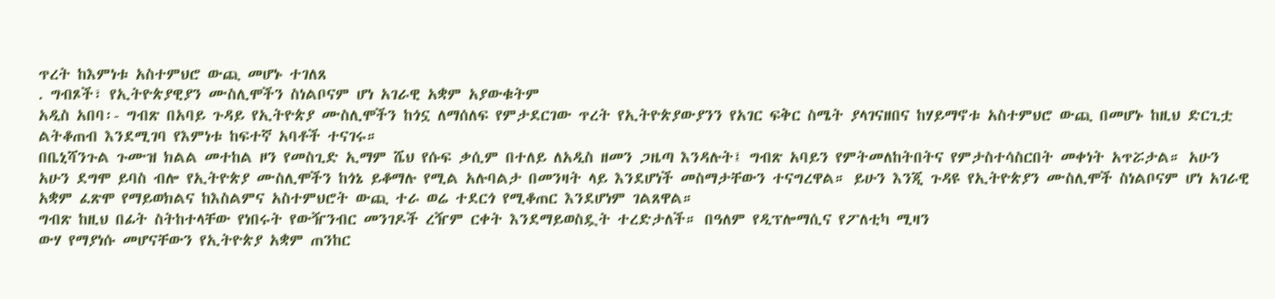ጥረት ከእምነቱ አስተምህሮ ውጪ መሆኑ ተገለጸ
. ግብጾች፣ የኢትዮጵያዊያን ሙስሊሞችን ስነልቦናም ሆነ አገራዊ አቋም አያውቁትም
አዲስ አበባ፡- ግብጽ በአባይ ጉዳይ የኢትዮጵያ ሙስሊሞችን ከጎኗ ለማሰለፍ የምታደርገው ጥረት የኢትዮጵያውያንን የአገር ፍቅር ስሜት ያላገናዘበና ከሃይማኖቱ አስተምህሮ ውጪ በመሆኑ ከዚህ ድርጊቷ ልትቆጠብ እንደሚገባ የእምነቱ ከፍተኛ አባቶች ተናገሩ።
በቤኒሻንጉል ጉሙዝ ክልል መተከል ዞን የመስጊድ ኢማም ሼህ የሱፍ ቃሲም በተለይ ለአዲስ ዘመን ጋዜጣ እንዳሉት፤ ግብጽ አባይን የምትመለከትበትና የምታስተሳስርበት መቀነት አጥሯታል። አሁን አሁን ደግሞ ይባስ ብሎ የኢትዮጵያ ሙስሊሞችን ከጎኔ ይቆማሉ የሚል አሉባልታ በመንዛት ላይ እንደሆነች መስማታቸውን ተናግረዋል። ይሁን እንጂ ጉዳዩ የኢትዮጵያን ሙስሊሞች ስነልቦናም ሆነ አገራዊ አቋም ፈጽሞ የማይወክልና ከእስልምና አስተምህሮት ውጪ ተራ ወሬ ተደርጎ የሚቆጠር እንደሆነም ገልጸዋል።
ግብጽ ከዚህ በፊት ስትከተላቸው የነበሩት የውዥንብር መንገዶች ረዥም ርቀት እንደማይወስዷት ተረድታለች። በዓለም የዲፕሎማሲና የፖለቲካ ሚዛን
ውሃ የማያነሱ መሆናቸውን የኢትዮጵያ አቋም ጠንከር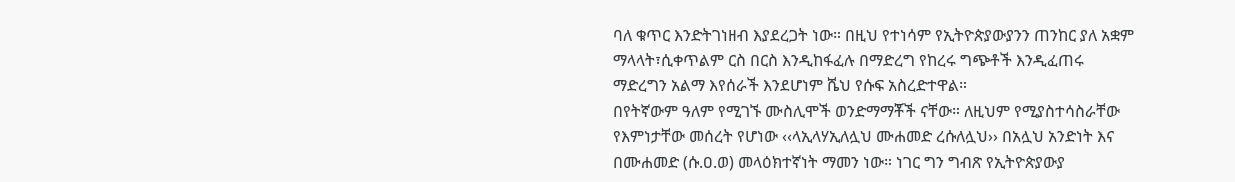ባለ ቁጥር እንድትገነዘብ እያደረጋት ነው። በዚህ የተነሳም የኢትዮጵያውያንን ጠንከር ያለ አቋም ማላላት፣ሲቀጥልም ርስ በርስ እንዲከፋፈሉ በማድረግ የከረሩ ግጭቶች እንዲፈጠሩ ማድረግን አልማ እየሰራች እንደሆነም ሼህ የሱፍ አስረድተዋል።
በየትኛውም ዓለም የሚገኙ ሙስሊሞች ወንድማማቾች ናቸው። ለዚህም የሚያስተሳስራቸው የእምነታቸው መሰረት የሆነው ‹‹ላኢላሃኢለሏህ ሙሐመድ ረሱለሏህ›› በአሏህ አንድነት እና በሙሐመድ (ሱ.ዐ.ወ) መላዕክተኛነት ማመን ነው። ነገር ግን ግብጽ የኢትዮጵያውያ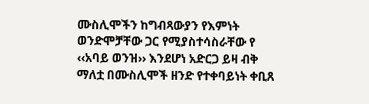ሙስሊሞችን ከግብጻውያን የእምነት ወንድሞቻቸው ጋር የሚያስተሳስራቸው የ ‹‹አባይ ወንዝ›› እንደሆነ አድርጋ ይዛ ብቅ ማለቷ በሙስሊሞች ዘንድ የተቀባይነት ቀቢጸ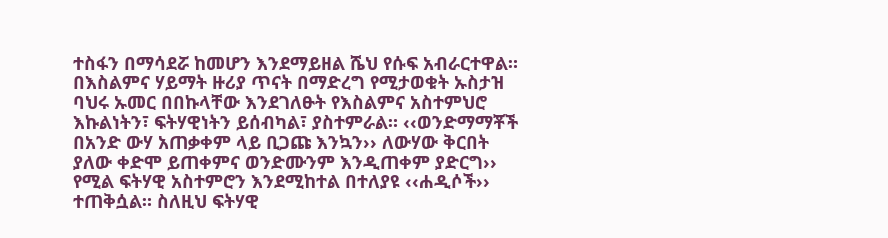ተስፋን በማሳደሯ ከመሆን እንደማይዘል ሼህ የሱፍ አብራርተዋል።
በእስልምና ሃይማት ዙሪያ ጥናት በማድረግ የሚታወቁት ኡስታዝ ባህሩ ኡመር በበኩላቸው እንደገለፁት የእስልምና አስተምህሮ እኩልነትን፣ ፍትሃዊነትን ይሰብካል፣ ያስተምራል። ‹‹ወንድማማቾች
በአንድ ውሃ አጠቃቀም ላይ ቢጋጩ እንኳን›› ለውሃው ቅርበት ያለው ቀድሞ ይጠቀምና ወንድሙንም እንዲጠቀም ያድርግ›› የሚል ፍትሃዊ አስተምሮን እንደሚከተል በተለያዩ ‹‹ሐዲሶች›› ተጠቅሷል። ስለዚህ ፍትሃዊ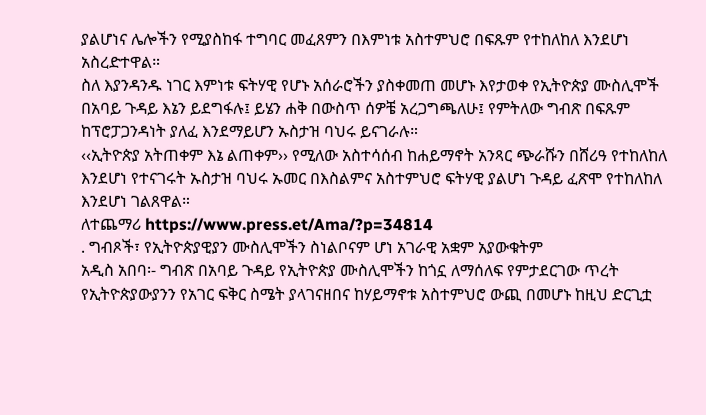ያልሆነና ሌሎችን የሚያስከፋ ተግባር መፈጸምን በእምነቱ አስተምህሮ በፍጹም የተከለከለ እንደሆነ አስረድተዋል።
ስለ እያንዳንዱ ነገር እምነቱ ፍትሃዊ የሆኑ አሰራሮችን ያስቀመጠ መሆኑ እየታወቀ የኢትዮጵያ ሙስሊሞች በአባይ ጉዳይ እኔን ይደግፋሉ፤ ይሄን ሐቅ በውስጥ ሰዎቼ አረጋግጫለሁ፤ የምትለው ግብጽ በፍጹም ከፕሮፓጋንዳነት ያለፈ እንደማይሆን ኡስታዝ ባህሩ ይናገራሉ።
‹‹ኢትዮጵያ አትጠቀም እኔ ልጠቀም›› የሚለው አስተሳሰብ ከሐይማኖት አንጻር ጭራሹን በሸሪዓ የተከለከለ እንደሆነ የተናገሩት ኡስታዝ ባህሩ ኡመር በእስልምና አስተምህሮ ፍትሃዊ ያልሆነ ጉዳይ ፈጽሞ የተከለከለ እንደሆነ ገልጸዋል።
ለተጨማሪ https://www.press.et/Ama/?p=34814
. ግብጾች፣ የኢትዮጵያዊያን ሙስሊሞችን ስነልቦናም ሆነ አገራዊ አቋም አያውቁትም
አዲስ አበባ፡- ግብጽ በአባይ ጉዳይ የኢትዮጵያ ሙስሊሞችን ከጎኗ ለማሰለፍ የምታደርገው ጥረት የኢትዮጵያውያንን የአገር ፍቅር ስሜት ያላገናዘበና ከሃይማኖቱ አስተምህሮ ውጪ በመሆኑ ከዚህ ድርጊቷ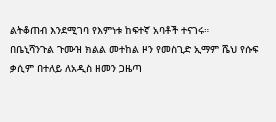ልትቆጠብ እንደሚገባ የእምነቱ ከፍተኛ አባቶች ተናገሩ።
በቤኒሻንጉል ጉሙዝ ክልል መተከል ዞን የመስጊድ ኢማም ሼህ የሱፍ ቃሲም በተለይ ለአዲስ ዘመን ጋዜጣ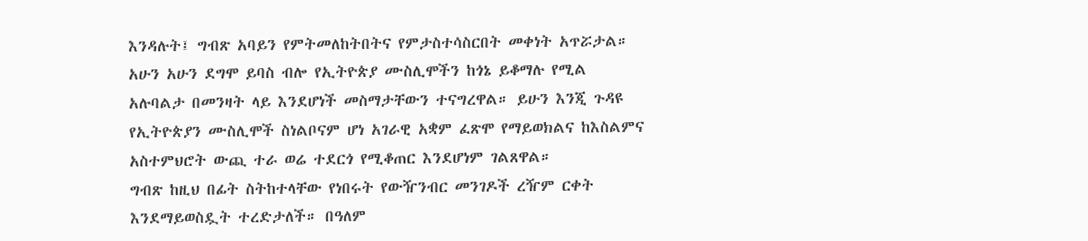እንዳሉት፤ ግብጽ አባይን የምትመለከትበትና የምታስተሳስርበት መቀነት አጥሯታል። አሁን አሁን ደግሞ ይባስ ብሎ የኢትዮጵያ ሙስሊሞችን ከጎኔ ይቆማሉ የሚል አሉባልታ በመንዛት ላይ እንደሆነች መስማታቸውን ተናግረዋል። ይሁን እንጂ ጉዳዩ የኢትዮጵያን ሙስሊሞች ስነልቦናም ሆነ አገራዊ አቋም ፈጽሞ የማይወክልና ከእስልምና አስተምህሮት ውጪ ተራ ወሬ ተደርጎ የሚቆጠር እንደሆነም ገልጸዋል።
ግብጽ ከዚህ በፊት ስትከተላቸው የነበሩት የውዥንብር መንገዶች ረዥም ርቀት እንደማይወስዷት ተረድታለች። በዓለም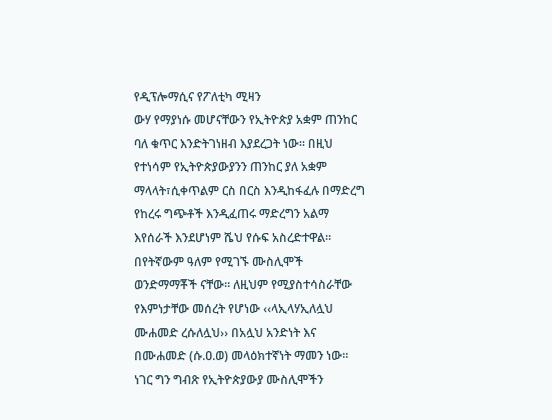የዲፕሎማሲና የፖለቲካ ሚዛን
ውሃ የማያነሱ መሆናቸውን የኢትዮጵያ አቋም ጠንከር ባለ ቁጥር እንድትገነዘብ እያደረጋት ነው። በዚህ የተነሳም የኢትዮጵያውያንን ጠንከር ያለ አቋም ማላላት፣ሲቀጥልም ርስ በርስ እንዲከፋፈሉ በማድረግ የከረሩ ግጭቶች እንዲፈጠሩ ማድረግን አልማ እየሰራች እንደሆነም ሼህ የሱፍ አስረድተዋል።
በየትኛውም ዓለም የሚገኙ ሙስሊሞች ወንድማማቾች ናቸው። ለዚህም የሚያስተሳስራቸው የእምነታቸው መሰረት የሆነው ‹‹ላኢላሃኢለሏህ ሙሐመድ ረሱለሏህ›› በአሏህ አንድነት እና በሙሐመድ (ሱ.ዐ.ወ) መላዕክተኛነት ማመን ነው። ነገር ግን ግብጽ የኢትዮጵያውያ ሙስሊሞችን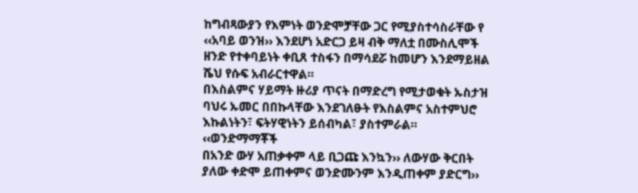ከግብጻውያን የእምነት ወንድሞቻቸው ጋር የሚያስተሳስራቸው የ ‹‹አባይ ወንዝ›› እንደሆነ አድርጋ ይዛ ብቅ ማለቷ በሙስሊሞች ዘንድ የተቀባይነት ቀቢጸ ተስፋን በማሳደሯ ከመሆን እንደማይዘል ሼህ የሱፍ አብራርተዋል።
በእስልምና ሃይማት ዙሪያ ጥናት በማድረግ የሚታወቁት ኡስታዝ ባህሩ ኡመር በበኩላቸው እንደገለፁት የእስልምና አስተምህሮ እኩልነትን፣ ፍትሃዊነትን ይሰብካል፣ ያስተምራል። ‹‹ወንድማማቾች
በአንድ ውሃ አጠቃቀም ላይ ቢጋጩ እንኳን›› ለውሃው ቅርበት ያለው ቀድሞ ይጠቀምና ወንድሙንም እንዲጠቀም ያድርግ››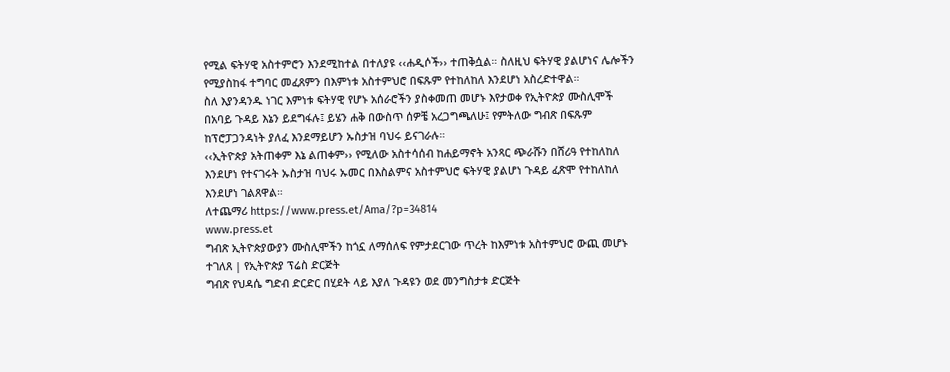የሚል ፍትሃዊ አስተምሮን እንደሚከተል በተለያዩ ‹‹ሐዲሶች›› ተጠቅሷል። ስለዚህ ፍትሃዊ ያልሆነና ሌሎችን የሚያስከፋ ተግባር መፈጸምን በእምነቱ አስተምህሮ በፍጹም የተከለከለ እንደሆነ አስረድተዋል።
ስለ እያንዳንዱ ነገር እምነቱ ፍትሃዊ የሆኑ አሰራሮችን ያስቀመጠ መሆኑ እየታወቀ የኢትዮጵያ ሙስሊሞች በአባይ ጉዳይ እኔን ይደግፋሉ፤ ይሄን ሐቅ በውስጥ ሰዎቼ አረጋግጫለሁ፤ የምትለው ግብጽ በፍጹም ከፕሮፓጋንዳነት ያለፈ እንደማይሆን ኡስታዝ ባህሩ ይናገራሉ።
‹‹ኢትዮጵያ አትጠቀም እኔ ልጠቀም›› የሚለው አስተሳሰብ ከሐይማኖት አንጻር ጭራሹን በሸሪዓ የተከለከለ እንደሆነ የተናገሩት ኡስታዝ ባህሩ ኡመር በእስልምና አስተምህሮ ፍትሃዊ ያልሆነ ጉዳይ ፈጽሞ የተከለከለ እንደሆነ ገልጸዋል።
ለተጨማሪ https://www.press.et/Ama/?p=34814
www.press.et
ግብጽ ኢትዮጵያውያን ሙስሊሞችን ከጎኗ ለማሰለፍ የምታደርገው ጥረት ከእምነቱ አስተምህሮ ውጪ መሆኑ ተገለጸ | የኢትዮጵያ ፕሬስ ድርጅት
ግብጽ የህዳሴ ግድብ ድርድር በሂደት ላይ እያለ ጉዳዩን ወደ መንግስታቱ ድርጅት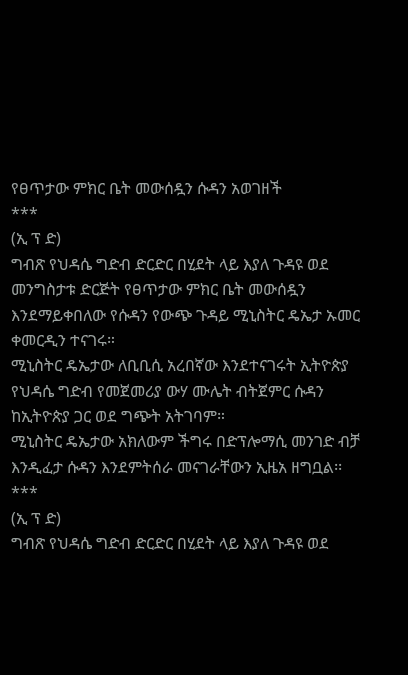የፀጥታው ምክር ቤት መውሰዷን ሱዳን አወገዘች
***
(ኢ ፕ ድ)
ግብጽ የህዳሴ ግድብ ድርድር በሂደት ላይ እያለ ጉዳዩ ወደ መንግስታቱ ድርጅት የፀጥታው ምክር ቤት መውሰዷን እንደማይቀበለው የሱዳን የውጭ ጉዳይ ሚኒስትር ዴኤታ ኡመር ቀመርዲን ተናገሩ።
ሚኒስትር ዴኤታው ለቢቢሲ አረበኛው እንደተናገሩት ኢትዮጵያ የህዳሴ ግድብ የመጀመሪያ ውሃ ሙሌት ብትጀምር ሱዳን ከኢትዮጵያ ጋር ወደ ግጭት አትገባም።
ሚኒስትር ዴኤታው አክለውም ችግሩ በድፕሎማሲ መንገድ ብቻ እንዲፈታ ሱዳን እንደምትሰራ መናገራቸውን ኢዜአ ዘግቧል፡፡
***
(ኢ ፕ ድ)
ግብጽ የህዳሴ ግድብ ድርድር በሂደት ላይ እያለ ጉዳዩ ወደ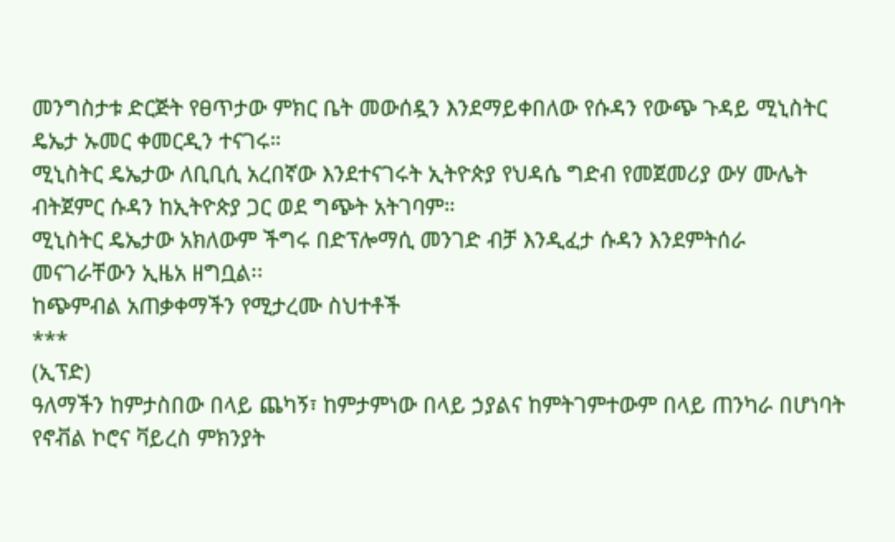መንግስታቱ ድርጅት የፀጥታው ምክር ቤት መውሰዷን እንደማይቀበለው የሱዳን የውጭ ጉዳይ ሚኒስትር ዴኤታ ኡመር ቀመርዲን ተናገሩ።
ሚኒስትር ዴኤታው ለቢቢሲ አረበኛው እንደተናገሩት ኢትዮጵያ የህዳሴ ግድብ የመጀመሪያ ውሃ ሙሌት ብትጀምር ሱዳን ከኢትዮጵያ ጋር ወደ ግጭት አትገባም።
ሚኒስትር ዴኤታው አክለውም ችግሩ በድፕሎማሲ መንገድ ብቻ እንዲፈታ ሱዳን እንደምትሰራ መናገራቸውን ኢዜአ ዘግቧል፡፡
ከጭምብል አጠቃቀማችን የሚታረሙ ስህተቶች
***
(ኢፕድ)
ዓለማችን ከምታስበው በላይ ጨካኝ፣ ከምታምነው በላይ ኃያልና ከምትገምተውም በላይ ጠንካራ በሆነባት የኖቭል ኮሮና ቫይረስ ምክንያት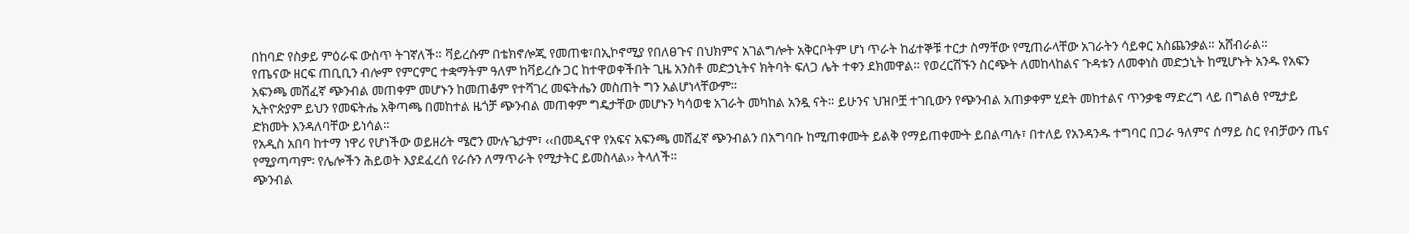በከባድ የስቃይ ምዕራፍ ውስጥ ትገኛለች። ቫይረሱም በቴክኖሎጂ የመጠቁ፣በኢኮኖሚያ የበለፀጉና በህክምና አገልግሎት አቅርቦትም ሆነ ጥራት ከፊተኞቹ ተርታ ስማቸው የሚጠራላቸው አገራትን ሳይቀር አስጨንቃል። አሸብራል።
የጤናው ዘርፍ ጠቢቢን ብሎም የምርምር ተቋማትም ዓለም ከቫይረሱ ጋር ከተዋወቀችበት ጊዜ አንስቶ መድኃኒትና ክትባት ፍለጋ ሌት ተቀን ደክመዋል። የወረርሽኙን ስርጭት ለመከላከልና ጉዳቱን ለመቀነስ መድኃኒት ከሚሆኑት አንዱ የአፍን አፍንጫ መሸፈኛ ጭንብል መጠቀም መሆኑን ከመጠቆም የተሻገረ መፍትሔን መስጠት ግን አልሆነላቸውም።
ኢትዮጵያም ይህን የመፍትሔ አቅጣጫ በመከተል ዜጎቻ ጭንብል መጠቀም ግዴታቸው መሆኑን ካሳወቁ አገራት መካከል አንዷ ናት። ይሁንና ህዝቦቿ ተገቢውን የጭንብል አጠቃቀም ሂደት መከተልና ጥንቃቄ ማድረግ ላይ በግልፅ የሚታይ ድክመት እንዳለባቸው ይነሳል።
የአዲስ አበባ ከተማ ነዋሪ የሆነችው ወይዘሪት ሜሮን ሙሉጌታም፣ ‹‹በመዲናዋ የአፍና አፍንጫ መሸፈኛ ጭንብልን በአግባቡ ከሚጠቀሙት ይልቅ የማይጠቀሙት ይበልጣሉ፣ በተለይ የአንዳንዱ ተግባር በጋራ ዓለምና ሰማይ ስር የብቻውን ጤና የሚያጣጣም፡ የሌሎችን ሕይወት እያደፈረሰ የራሱን ለማጥራት የሚታትር ይመስላል›› ትላለች።
ጭንብል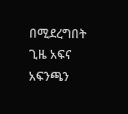በሚደረግበት ጊዜ አፍና አፍንጫን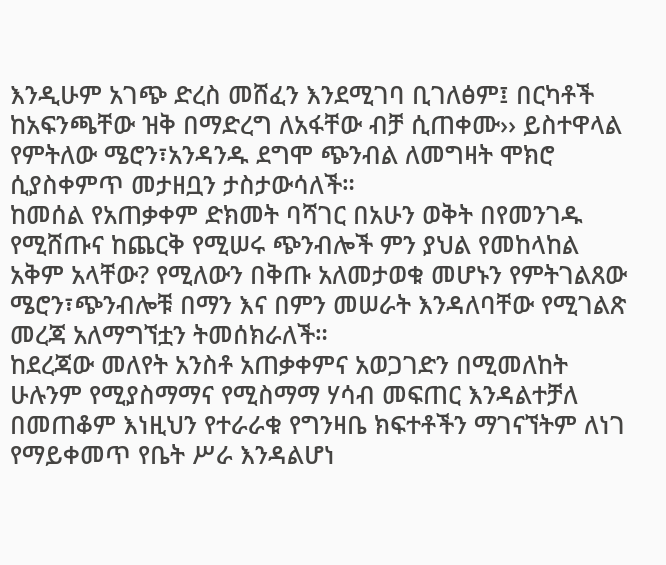እንዲሁም አገጭ ድረስ መሸፈን እንደሚገባ ቢገለፅም፤ በርካቶች ከአፍንጫቸው ዝቅ በማድረግ ለአፋቸው ብቻ ሲጠቀሙ›› ይስተዋላል የምትለው ሜሮን፣አንዳንዱ ደግሞ ጭንብል ለመግዛት ሞክሮ ሲያስቀምጥ መታዘቧን ታስታውሳለች።
ከመሰል የአጠቃቀም ድክመት ባሻገር በአሁን ወቅት በየመንገዱ የሚሸጡና ከጨርቅ የሚሠሩ ጭንብሎች ምን ያህል የመከላከል አቅም አላቸው? የሚለውን በቅጡ አለመታወቁ መሆኑን የምትገልጸው ሜሮን፣ጭንብሎቹ በማን እና በምን መሠራት እንዳለባቸው የሚገልጽ መረጃ አለማግኘቷን ትመሰክራለች።
ከደረጃው መለየት አንስቶ አጠቃቀምና አወጋገድን በሚመለከት ሁሉንም የሚያስማማና የሚስማማ ሃሳብ መፍጠር እንዳልተቻለ በመጠቆም እነዚህን የተራራቁ የግንዛቤ ክፍተቶችን ማገናኘትም ለነገ የማይቀመጥ የቤት ሥራ እንዳልሆነ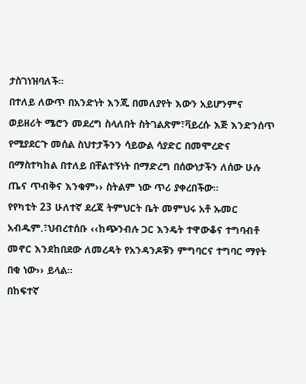ታስገነዝባለች።
በተለይ ለውጥ በአንድነት እንጂ በመለያየት እውን አይሆንምና ወይዘሪት ሜሮን መደረግ ስላለበት ስትገልጽም፣ቫይረሱ እጅ እንድንሰጥ የሚያደርጉ መሰል ስህተታችንን ሳይውል ሳያድር በመሞረድና በማስተካከል በተለይ በቸልተኝነት በማድረግ በሰውነታችን ለሰው ሁሉ ጤና ጥብቅና እንቁም›› ስትልም ነው ጥሪ ያቀረበችው።
የየካቲት 23 ሁለተኛ ደረጃ ትምህርት ቤት መምህሩ አቶ ኡመር አብዱም.፣ህብረተሰቡ ‹‹ከጭንብሉ ጋር እንዴት ተዋውቆና ተግባብቶ መኖር እንደከበደው ለመረዳት የአንዳንዶቹን ምግባርና ተግባር ማየት በቂ ነው›› ይላል።
በከፍተኛ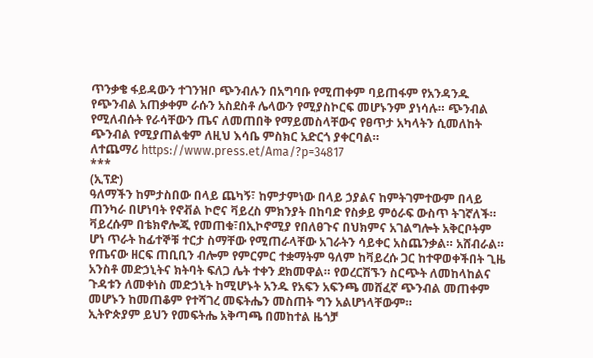ጥንቃቄ ፋይዳውን ተገንዝቦ ጭንብሉን በአግባቡ የሚጠቀም ባይጠፋም የአንዳንዱ የጭንብል አጠቃቀም ራሱን አስደስቶ ሌላውን የሚያስኮርፍ መሆኑንም ያነሳሉ። ጭንብል የሚለብሱት የራሳቸውን ጤና ለመጠበቅ የማይመስላቸውና የፀጥታ አካላትን ሲመለከት ጭንብል የሚያጠልቁም ለዚህ እሳቤ ምስክር አድርጎ ያቀርባል።
ለተጨማሪ https://www.press.et/Ama/?p=34817
***
(ኢፕድ)
ዓለማችን ከምታስበው በላይ ጨካኝ፣ ከምታምነው በላይ ኃያልና ከምትገምተውም በላይ ጠንካራ በሆነባት የኖቭል ኮሮና ቫይረስ ምክንያት በከባድ የስቃይ ምዕራፍ ውስጥ ትገኛለች። ቫይረሱም በቴክኖሎጂ የመጠቁ፣በኢኮኖሚያ የበለፀጉና በህክምና አገልግሎት አቅርቦትም ሆነ ጥራት ከፊተኞቹ ተርታ ስማቸው የሚጠራላቸው አገራትን ሳይቀር አስጨንቃል። አሸብራል።
የጤናው ዘርፍ ጠቢቢን ብሎም የምርምር ተቋማትም ዓለም ከቫይረሱ ጋር ከተዋወቀችበት ጊዜ አንስቶ መድኃኒትና ክትባት ፍለጋ ሌት ተቀን ደክመዋል። የወረርሽኙን ስርጭት ለመከላከልና ጉዳቱን ለመቀነስ መድኃኒት ከሚሆኑት አንዱ የአፍን አፍንጫ መሸፈኛ ጭንብል መጠቀም መሆኑን ከመጠቆም የተሻገረ መፍትሔን መስጠት ግን አልሆነላቸውም።
ኢትዮጵያም ይህን የመፍትሔ አቅጣጫ በመከተል ዜጎቻ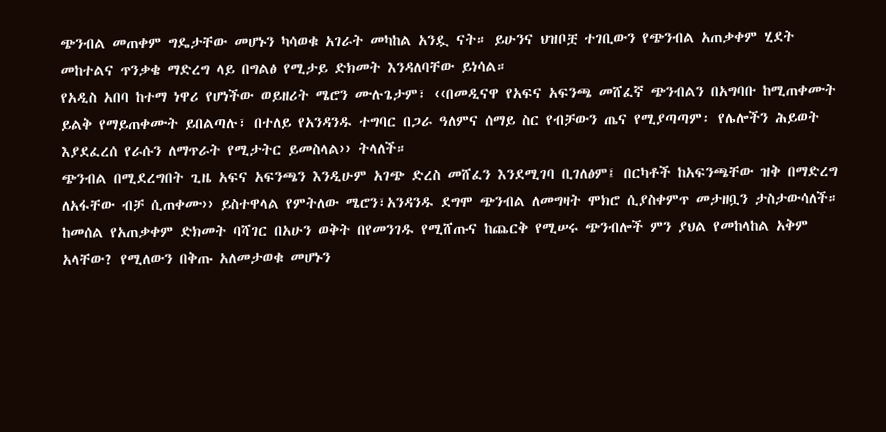ጭንብል መጠቀም ግዴታቸው መሆኑን ካሳወቁ አገራት መካከል አንዷ ናት። ይሁንና ህዝቦቿ ተገቢውን የጭንብል አጠቃቀም ሂደት መከተልና ጥንቃቄ ማድረግ ላይ በግልፅ የሚታይ ድክመት እንዳለባቸው ይነሳል።
የአዲስ አበባ ከተማ ነዋሪ የሆነችው ወይዘሪት ሜሮን ሙሉጌታም፣ ‹‹በመዲናዋ የአፍና አፍንጫ መሸፈኛ ጭንብልን በአግባቡ ከሚጠቀሙት ይልቅ የማይጠቀሙት ይበልጣሉ፣ በተለይ የአንዳንዱ ተግባር በጋራ ዓለምና ሰማይ ስር የብቻውን ጤና የሚያጣጣም፡ የሌሎችን ሕይወት እያደፈረሰ የራሱን ለማጥራት የሚታትር ይመስላል›› ትላለች።
ጭንብል በሚደረግበት ጊዜ አፍና አፍንጫን እንዲሁም አገጭ ድረስ መሸፈን እንደሚገባ ቢገለፅም፤ በርካቶች ከአፍንጫቸው ዝቅ በማድረግ ለአፋቸው ብቻ ሲጠቀሙ›› ይስተዋላል የምትለው ሜሮን፣አንዳንዱ ደግሞ ጭንብል ለመግዛት ሞክሮ ሲያስቀምጥ መታዘቧን ታስታውሳለች።
ከመሰል የአጠቃቀም ድክመት ባሻገር በአሁን ወቅት በየመንገዱ የሚሸጡና ከጨርቅ የሚሠሩ ጭንብሎች ምን ያህል የመከላከል አቅም አላቸው? የሚለውን በቅጡ አለመታወቁ መሆኑን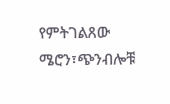የምትገልጸው ሜሮን፣ጭንብሎቹ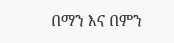በማን እና በምን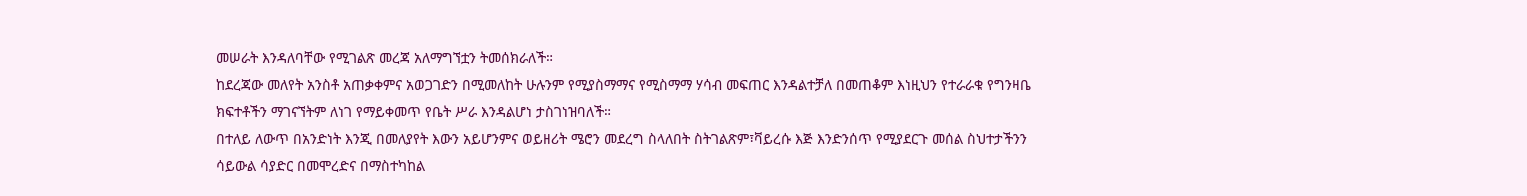መሠራት እንዳለባቸው የሚገልጽ መረጃ አለማግኘቷን ትመሰክራለች።
ከደረጃው መለየት አንስቶ አጠቃቀምና አወጋገድን በሚመለከት ሁሉንም የሚያስማማና የሚስማማ ሃሳብ መፍጠር እንዳልተቻለ በመጠቆም እነዚህን የተራራቁ የግንዛቤ ክፍተቶችን ማገናኘትም ለነገ የማይቀመጥ የቤት ሥራ እንዳልሆነ ታስገነዝባለች።
በተለይ ለውጥ በአንድነት እንጂ በመለያየት እውን አይሆንምና ወይዘሪት ሜሮን መደረግ ስላለበት ስትገልጽም፣ቫይረሱ እጅ እንድንሰጥ የሚያደርጉ መሰል ስህተታችንን ሳይውል ሳያድር በመሞረድና በማስተካከል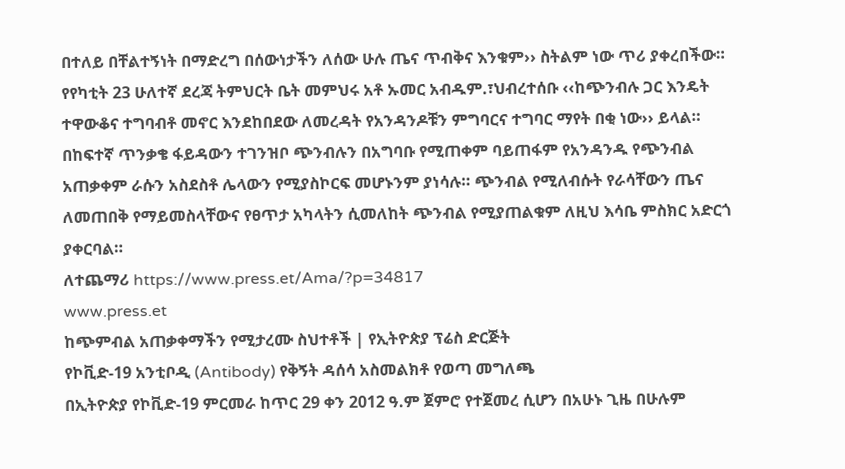በተለይ በቸልተኝነት በማድረግ በሰውነታችን ለሰው ሁሉ ጤና ጥብቅና እንቁም›› ስትልም ነው ጥሪ ያቀረበችው።
የየካቲት 23 ሁለተኛ ደረጃ ትምህርት ቤት መምህሩ አቶ ኡመር አብዱም.፣ህብረተሰቡ ‹‹ከጭንብሉ ጋር እንዴት ተዋውቆና ተግባብቶ መኖር እንደከበደው ለመረዳት የአንዳንዶቹን ምግባርና ተግባር ማየት በቂ ነው›› ይላል።
በከፍተኛ ጥንቃቄ ፋይዳውን ተገንዝቦ ጭንብሉን በአግባቡ የሚጠቀም ባይጠፋም የአንዳንዱ የጭንብል አጠቃቀም ራሱን አስደስቶ ሌላውን የሚያስኮርፍ መሆኑንም ያነሳሉ። ጭንብል የሚለብሱት የራሳቸውን ጤና ለመጠበቅ የማይመስላቸውና የፀጥታ አካላትን ሲመለከት ጭንብል የሚያጠልቁም ለዚህ እሳቤ ምስክር አድርጎ ያቀርባል።
ለተጨማሪ https://www.press.et/Ama/?p=34817
www.press.et
ከጭምብል አጠቃቀማችን የሚታረሙ ስህተቶች | የኢትዮጵያ ፕሬስ ድርጅት
የኮቪድ-19 አንቲቦዲ (Antibody) የቅኝት ዳሰሳ አስመልክቶ የወጣ መግለጫ
በኢትዮጵያ የኮቪድ-19 ምርመራ ከጥር 29 ቀን 2012 ዓ.ም ጀምሮ የተጀመረ ሲሆን በአሁኑ ጊዜ በሁሉም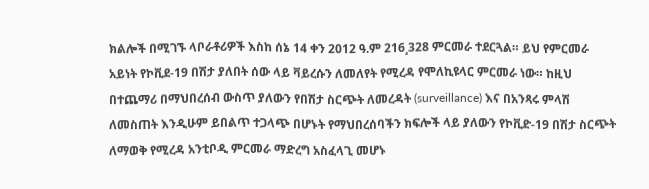ክልሎች በሚገኙ ላቦራቶሪዎች እስከ ሰኔ 14 ቀን 2012 ዓ.ም 216¸328 ምርመራ ተደርጓል። ይህ የምርመራ አይነት የኮቪደ-19 በሽታ ያለበት ሰው ላይ ቫይረሱን ለመለየት የሚረዳ የሞለኪዩላር ምርመራ ነው። ከዚህ በተጨማሪ በማህበረሰብ ውስጥ ያለውን የበሽታ ስርጭት ለመረዳት (surveillance) እና በአንጻሩ ምላሽ ለመስጠት እንዲሁም ይበልጥ ተጋላጭ በሆኑት የማህበረሰባችን ክፍሎች ላይ ያለውን የኮቪድ-19 በሽታ ስርጭት ለማወቅ የሚረዳ አንቲቦዲ ምርመራ ማድረግ አስፈላጊ መሆኑ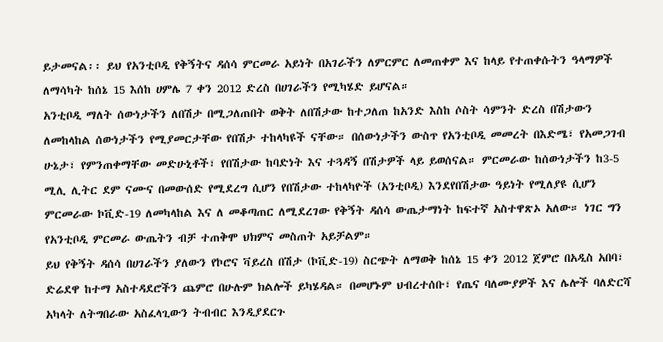ይታመናል፡፡ ይህ የአንቲቦዲ የቅኝትና ዳሰሳ ምርመራ አይነት በአገራችን ለምርምር ለመጠቀም እና ከላይ የተጠቀሱትን ዓላማዎች ለማሳካት ከሰኔ 15 እሰከ ሀምሌ 7 ቀን 2012 ድረስ በሀገራችን የሚካሄድ ይሆናል።
አንቲቦዲ ማለት ሰውነታችን ለበሽታ በሚጋለጠበት ወቅት ለበሽታው ከተጋለጠ ከአንድ እስከ ሶስት ሳምንት ድረስ በሽታውን ለመከላከል ሰውነታችን የሚያመርታቸው የበሽታ ተከላካዩች ናቸው። በሰውነታችን ውስጥ የአንቲቦዲ መመረት በእድሜ፣ የአመጋገብ ሁኔታ፣ የምንጠቀማቸው መድሁኒቶች፣ የበሽታው ከባድነት እና ተጓዳኝ በሽታዎች ላይ ይወሰናል። ምርመራው ከሰውነታችን ከ3-5 ሚሊ ሊትር ደም ናሙና በመውሰድ የሚደረግ ሲሆን የበሽታው ተከላካዮች (አንቲቦዲ) እንደየበሽታው ዓይነት የሚለያዩ ሲሆን ምርመራው ኮቪድ-19 ለመካላከል እና ለ መቆጣጠር ለሚደረገው የቅኝት ዳሰሳ ውጤታማነት ከፍተኛ አስተዋጽኦ አለው። ነገር ግን የአንቲቦዲ ምርመራ ውጤትን ብቻ ተጠቅሞ ህክምና መስጠት አይቻልም።
ይህ የቅኝት ዳሰሳ በሀገራችን ያለውን የኮሮና ቫይረስ በሽታ (ኮቪድ-19) ስርጭት ለማወቅ ከሰኔ 15 ቀን 2012 ጀምሮ በአዲስ አበባ፣ ድሬደዋ ከተማ አስተዳደሮችን ጨምሮ በሁሉም ክልሎች ይካሄዳል። በመሆኑም ህብረተሰቡ፣ የጤና ባለሙያዎች እና ሌሎች ባለድርሻ አካላት ለትግበራው አስፈላጊውን ትብብር እንዲያደርጉ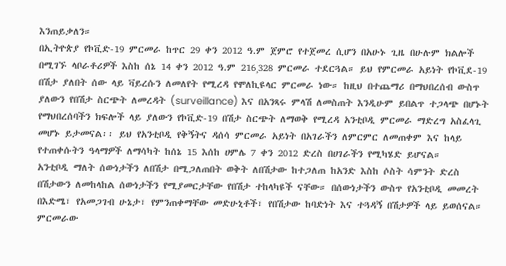እንጠይቃለን።
በኢትዮጵያ የኮቪድ-19 ምርመራ ከጥር 29 ቀን 2012 ዓ.ም ጀምሮ የተጀመረ ሲሆን በአሁኑ ጊዜ በሁሉም ክልሎች በሚገኙ ላቦራቶሪዎች እስከ ሰኔ 14 ቀን 2012 ዓ.ም 216¸328 ምርመራ ተደርጓል። ይህ የምርመራ አይነት የኮቪደ-19 በሽታ ያለበት ሰው ላይ ቫይረሱን ለመለየት የሚረዳ የሞለኪዩላር ምርመራ ነው። ከዚህ በተጨማሪ በማህበረሰብ ውስጥ ያለውን የበሽታ ስርጭት ለመረዳት (surveillance) እና በአንጻሩ ምላሽ ለመስጠት እንዲሁም ይበልጥ ተጋላጭ በሆኑት የማህበረሰባችን ክፍሎች ላይ ያለውን የኮቪድ-19 በሽታ ስርጭት ለማወቅ የሚረዳ አንቲቦዲ ምርመራ ማድረግ አስፈላጊ መሆኑ ይታመናል፡፡ ይህ የአንቲቦዲ የቅኝትና ዳሰሳ ምርመራ አይነት በአገራችን ለምርምር ለመጠቀም እና ከላይ የተጠቀሱትን ዓላማዎች ለማሳካት ከሰኔ 15 እሰከ ሀምሌ 7 ቀን 2012 ድረስ በሀገራችን የሚካሄድ ይሆናል።
አንቲቦዲ ማለት ሰውነታችን ለበሽታ በሚጋለጠበት ወቅት ለበሽታው ከተጋለጠ ከአንድ እስከ ሶስት ሳምንት ድረስ በሽታውን ለመከላከል ሰውነታችን የሚያመርታቸው የበሽታ ተከላካዩች ናቸው። በሰውነታችን ውስጥ የአንቲቦዲ መመረት በእድሜ፣ የአመጋገብ ሁኔታ፣ የምንጠቀማቸው መድሁኒቶች፣ የበሽታው ከባድነት እና ተጓዳኝ በሽታዎች ላይ ይወሰናል። ምርመራው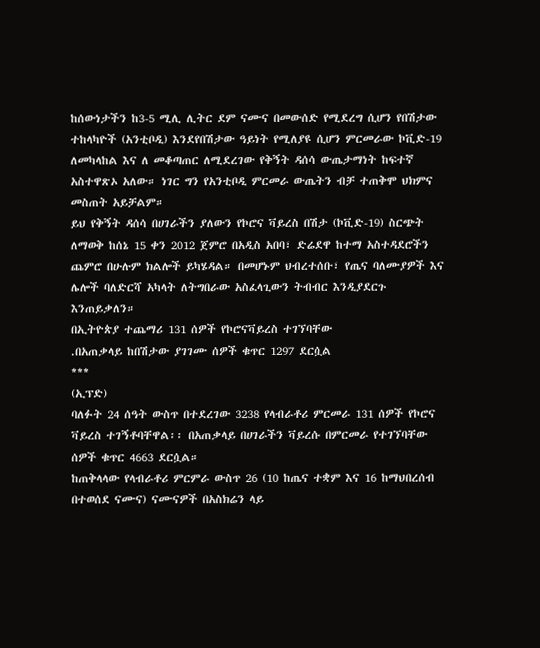ከሰውነታችን ከ3-5 ሚሊ ሊትር ደም ናሙና በመውሰድ የሚደረግ ሲሆን የበሽታው ተከላካዮች (አንቲቦዲ) እንደየበሽታው ዓይነት የሚለያዩ ሲሆን ምርመራው ኮቪድ-19 ለመካላከል እና ለ መቆጣጠር ለሚደረገው የቅኝት ዳሰሳ ውጤታማነት ከፍተኛ አስተዋጽኦ አለው። ነገር ግን የአንቲቦዲ ምርመራ ውጤትን ብቻ ተጠቅሞ ህክምና መስጠት አይቻልም።
ይህ የቅኝት ዳሰሳ በሀገራችን ያለውን የኮሮና ቫይረስ በሽታ (ኮቪድ-19) ስርጭት ለማወቅ ከሰኔ 15 ቀን 2012 ጀምሮ በአዲስ አበባ፣ ድሬደዋ ከተማ አስተዳደሮችን ጨምሮ በሁሉም ክልሎች ይካሄዳል። በመሆኑም ህብረተሰቡ፣ የጤና ባለሙያዎች እና ሌሎች ባለድርሻ አካላት ለትግበራው አስፈላጊውን ትብብር እንዲያደርጉ እንጠይቃለን።
በኢትዮጵያ ተጨማሪ 131 ሰዎች የኮሮናቫይረስ ተገኘባቸው
.በአጠቃላይ ከበሽታው ያገገሙ ሰዎች ቁጥር 1297 ደርሷል
***
(ኢፕድ)
ባለፉት 24 ሰዓት ውስጥ በተደረገው 3238 የላብራቶሪ ምርመራ 131 ሰዎች የኮሮና ቫይረስ ተገኝቶባቸዋል፡፡ በአጠቃላይ በሀገራችን ቫይረሱ በምርመራ የተገኘባቸው ሰዎች ቁጥር 4663 ደርሷል።
ከጠቅላላው የላብራቶሪ ምርምራ ውስጥ 26 (10 ከጤና ተቋም እና 16 ከማህበረሰብ በተወሰደ ናሙና) ናሙናዎች በአስክሬን ላይ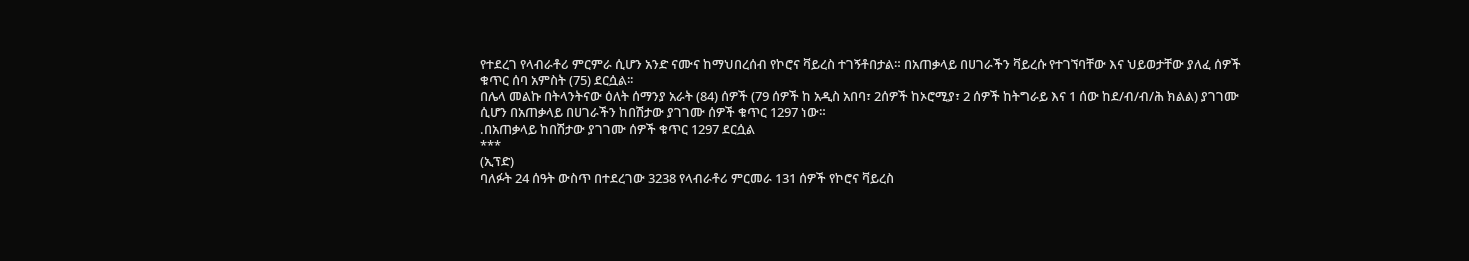የተደረገ የላብራቶሪ ምርምራ ሲሆን አንድ ናሙና ከማህበረሰብ የኮሮና ቫይረስ ተገኝቶበታል። በአጠቃላይ በሀገራችን ቫይረሱ የተገኘባቸው እና ህይወታቸው ያለፈ ሰዎች ቁጥር ሰባ አምስት (75) ደርሷል፡፡
በሌላ መልኩ በትላንትናው ዕለት ሰማንያ አራት (84) ሰዎች (79 ሰዎች ከ አዲስ አበባ፣ 2ሰዎች ከኦሮሚያ፣ 2 ሰዎች ከትግራይ እና 1 ሰው ከደ/ብ/ብ/ሕ ክልል) ያገገሙ ሲሆን በአጠቃላይ በሀገራችን ከበሽታው ያገገሙ ሰዎች ቁጥር 1297 ነው።
.በአጠቃላይ ከበሽታው ያገገሙ ሰዎች ቁጥር 1297 ደርሷል
***
(ኢፕድ)
ባለፉት 24 ሰዓት ውስጥ በተደረገው 3238 የላብራቶሪ ምርመራ 131 ሰዎች የኮሮና ቫይረስ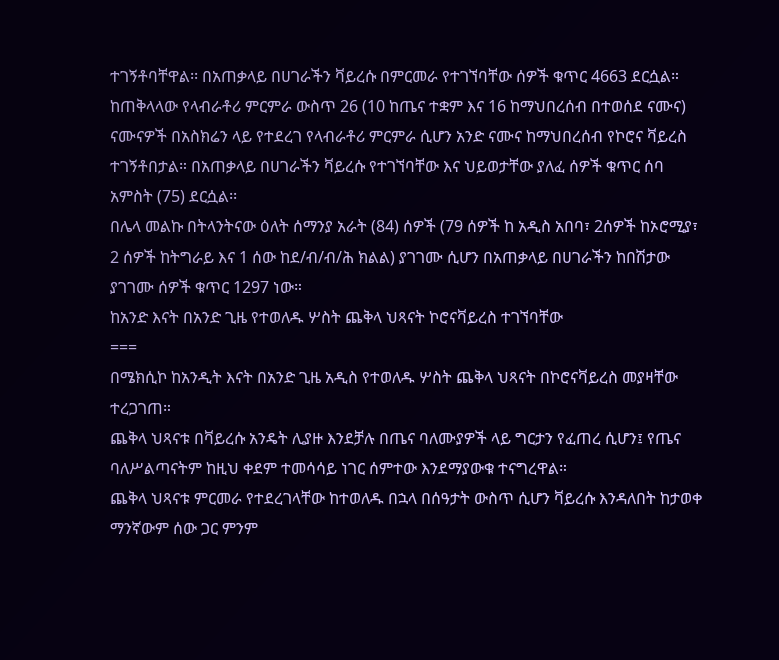ተገኝቶባቸዋል፡፡ በአጠቃላይ በሀገራችን ቫይረሱ በምርመራ የተገኘባቸው ሰዎች ቁጥር 4663 ደርሷል።
ከጠቅላላው የላብራቶሪ ምርምራ ውስጥ 26 (10 ከጤና ተቋም እና 16 ከማህበረሰብ በተወሰደ ናሙና) ናሙናዎች በአስክሬን ላይ የተደረገ የላብራቶሪ ምርምራ ሲሆን አንድ ናሙና ከማህበረሰብ የኮሮና ቫይረስ ተገኝቶበታል። በአጠቃላይ በሀገራችን ቫይረሱ የተገኘባቸው እና ህይወታቸው ያለፈ ሰዎች ቁጥር ሰባ አምስት (75) ደርሷል፡፡
በሌላ መልኩ በትላንትናው ዕለት ሰማንያ አራት (84) ሰዎች (79 ሰዎች ከ አዲስ አበባ፣ 2ሰዎች ከኦሮሚያ፣ 2 ሰዎች ከትግራይ እና 1 ሰው ከደ/ብ/ብ/ሕ ክልል) ያገገሙ ሲሆን በአጠቃላይ በሀገራችን ከበሽታው ያገገሙ ሰዎች ቁጥር 1297 ነው።
ከአንድ እናት በአንድ ጊዜ የተወለዱ ሦስት ጨቅላ ህጻናት ኮሮናቫይረስ ተገኘባቸው
===
በሜክሲኮ ከአንዲት እናት በአንድ ጊዜ አዲስ የተወለዱ ሦስት ጨቅላ ህጻናት በኮሮናቫይረስ መያዛቸው ተረጋገጠ።
ጨቅላ ህጻናቱ በቫይረሱ አንዴት ሊያዙ እንደቻሉ በጤና ባለሙያዎች ላይ ግርታን የፈጠረ ሲሆን፤ የጤና ባለሥልጣናትም ከዚህ ቀደም ተመሳሳይ ነገር ሰምተው እንደማያውቁ ተናግረዋል።
ጨቅላ ህጻናቱ ምርመራ የተደረገላቸው ከተወለዱ በኋላ በሰዓታት ውስጥ ሲሆን ቫይረሱ እንዳለበት ከታወቀ ማንኛውም ሰው ጋር ምንም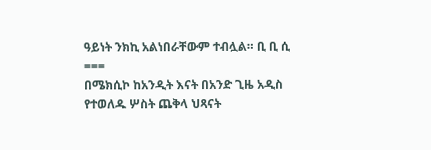ዓይነት ንክኪ አልነበራቸውም ተብሏል። ቢ ቢ ሲ
===
በሜክሲኮ ከአንዲት እናት በአንድ ጊዜ አዲስ የተወለዱ ሦስት ጨቅላ ህጻናት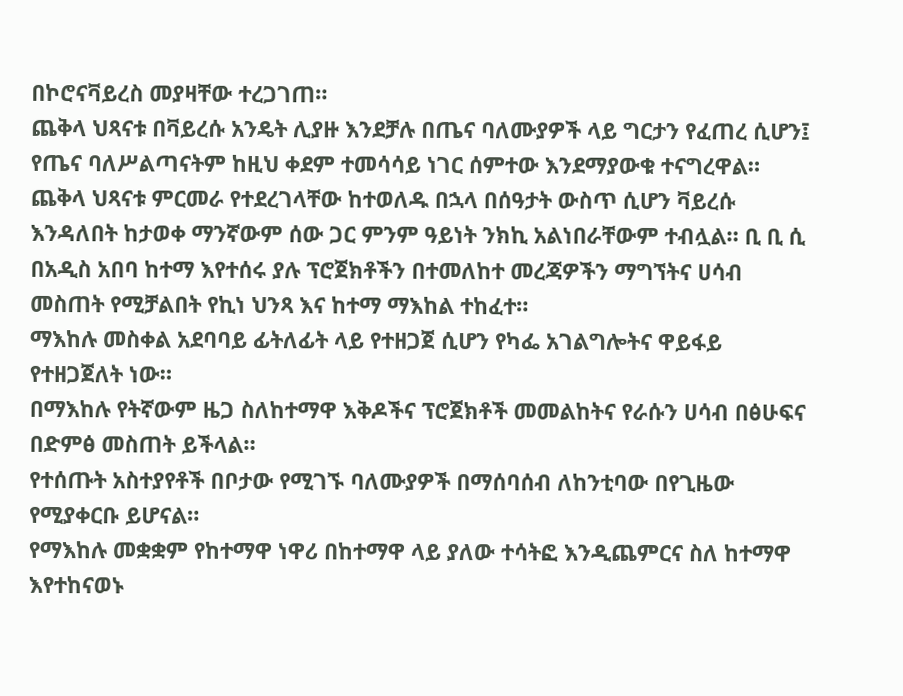በኮሮናቫይረስ መያዛቸው ተረጋገጠ።
ጨቅላ ህጻናቱ በቫይረሱ አንዴት ሊያዙ እንደቻሉ በጤና ባለሙያዎች ላይ ግርታን የፈጠረ ሲሆን፤ የጤና ባለሥልጣናትም ከዚህ ቀደም ተመሳሳይ ነገር ሰምተው እንደማያውቁ ተናግረዋል።
ጨቅላ ህጻናቱ ምርመራ የተደረገላቸው ከተወለዱ በኋላ በሰዓታት ውስጥ ሲሆን ቫይረሱ እንዳለበት ከታወቀ ማንኛውም ሰው ጋር ምንም ዓይነት ንክኪ አልነበራቸውም ተብሏል። ቢ ቢ ሲ
በአዲስ አበባ ከተማ እየተሰሩ ያሉ ፕሮጀክቶችን በተመለከተ መረጃዎችን ማግኘትና ሀሳብ መስጠት የሚቻልበት የኪነ ህንጻ እና ከተማ ማእከል ተከፈተ።
ማእከሉ መስቀል አደባባይ ፊትለፊት ላይ የተዘጋጀ ሲሆን የካፌ አገልግሎትና ዋይፋይ የተዘጋጀለት ነው።
በማእከሉ የትኛውም ዜጋ ስለከተማዋ እቅዶችና ፕሮጀክቶች መመልከትና የራሱን ሀሳብ በፅሁፍና በድምፅ መስጠት ይችላል።
የተሰጡት አስተያየቶች በቦታው የሚገኙ ባለሙያዎች በማሰባሰብ ለከንቲባው በየጊዜው የሚያቀርቡ ይሆናል።
የማእከሉ መቋቋም የከተማዋ ነዋሪ በከተማዋ ላይ ያለው ተሳትፎ እንዲጨምርና ስለ ከተማዋ እየተከናወኑ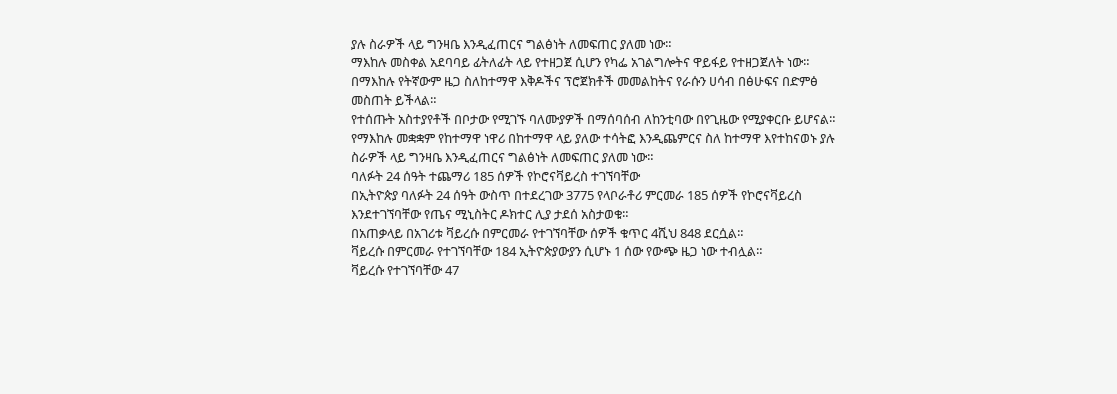ያሉ ስራዎች ላይ ግንዛቤ እንዲፈጠርና ግልፅነት ለመፍጠር ያለመ ነው።
ማእከሉ መስቀል አደባባይ ፊትለፊት ላይ የተዘጋጀ ሲሆን የካፌ አገልግሎትና ዋይፋይ የተዘጋጀለት ነው።
በማእከሉ የትኛውም ዜጋ ስለከተማዋ እቅዶችና ፕሮጀክቶች መመልከትና የራሱን ሀሳብ በፅሁፍና በድምፅ መስጠት ይችላል።
የተሰጡት አስተያየቶች በቦታው የሚገኙ ባለሙያዎች በማሰባሰብ ለከንቲባው በየጊዜው የሚያቀርቡ ይሆናል።
የማእከሉ መቋቋም የከተማዋ ነዋሪ በከተማዋ ላይ ያለው ተሳትፎ እንዲጨምርና ስለ ከተማዋ እየተከናወኑ ያሉ ስራዎች ላይ ግንዛቤ እንዲፈጠርና ግልፅነት ለመፍጠር ያለመ ነው።
ባለፉት 24 ሰዓት ተጨማሪ 185 ሰዎች የኮሮናቫይረስ ተገኘባቸው
በኢትዮጵያ ባለፉት 24 ሰዓት ውስጥ በተደረገው 3775 የላቦራቶሪ ምርመራ 185 ሰዎች የኮሮናቫይረስ እንደተገኘባቸው የጤና ሚኒስትር ዶክተር ሊያ ታደሰ አስታወቁ።
በአጠቃላይ በአገሪቱ ቫይረሱ በምርመራ የተገኘባቸው ሰዎች ቁጥር 4ሺህ 848 ደርሷል።
ቫይረሱ በምርመራ የተገኘባቸው 184 ኢትዮጵያውያን ሲሆኑ 1 ሰው የውጭ ዜጋ ነው ተብሏል።
ቫይረሱ የተገኘባቸው 47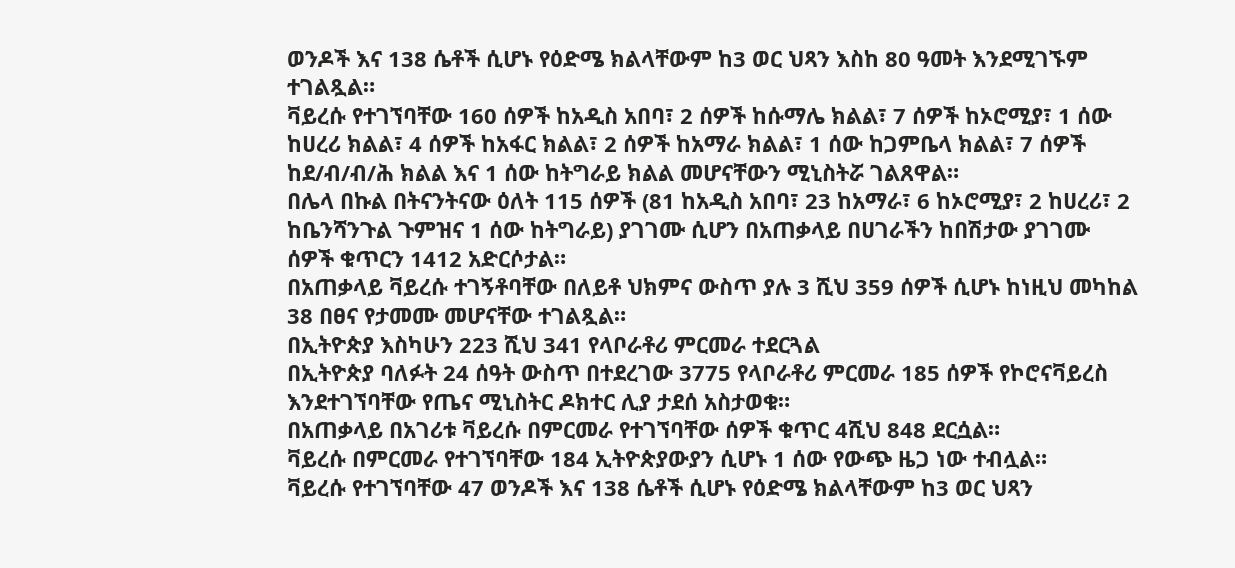ወንዶች እና 138 ሴቶች ሲሆኑ የዕድሜ ክልላቸውም ከ3 ወር ህጻን እስከ 80 ዓመት እንደሚገኙም ተገልጿል።
ቫይረሱ የተገኘባቸው 160 ሰዎች ከአዲስ አበባ፣ 2 ሰዎች ከሱማሌ ክልል፣ 7 ሰዎች ከኦሮሚያ፣ 1 ሰው ከሀረሪ ክልል፣ 4 ሰዎች ከአፋር ክልል፣ 2 ሰዎች ከአማራ ክልል፣ 1 ሰው ከጋምቤላ ክልል፣ 7 ሰዎች ከደ/ብ/ብ/ሕ ክልል እና 1 ሰው ከትግራይ ክልል መሆናቸውን ሚኒስትሯ ገልጸዋል።
በሌላ በኩል በትናንትናው ዕለት 115 ሰዎች (81 ከአዲስ አበባ፣ 23 ከአማራ፣ 6 ከኦሮሚያ፣ 2 ከሀረሪ፣ 2 ከቤንሻንጉል ጉምዝና 1 ሰው ከትግራይ) ያገገሙ ሲሆን በአጠቃላይ በሀገራችን ከበሽታው ያገገሙ ሰዎች ቁጥርን 1412 አድርሶታል።
በአጠቃላይ ቫይረሱ ተገኝቶባቸው በለይቶ ህክምና ውስጥ ያሉ 3 ሺህ 359 ሰዎች ሲሆኑ ከነዚህ መካከል 38 በፀና የታመሙ መሆናቸው ተገልጿል።
በኢትዮጵያ እስካሁን 223 ሺህ 341 የላቦራቶሪ ምርመራ ተደርጓል
በኢትዮጵያ ባለፉት 24 ሰዓት ውስጥ በተደረገው 3775 የላቦራቶሪ ምርመራ 185 ሰዎች የኮሮናቫይረስ እንደተገኘባቸው የጤና ሚኒስትር ዶክተር ሊያ ታደሰ አስታወቁ።
በአጠቃላይ በአገሪቱ ቫይረሱ በምርመራ የተገኘባቸው ሰዎች ቁጥር 4ሺህ 848 ደርሷል።
ቫይረሱ በምርመራ የተገኘባቸው 184 ኢትዮጵያውያን ሲሆኑ 1 ሰው የውጭ ዜጋ ነው ተብሏል።
ቫይረሱ የተገኘባቸው 47 ወንዶች እና 138 ሴቶች ሲሆኑ የዕድሜ ክልላቸውም ከ3 ወር ህጻን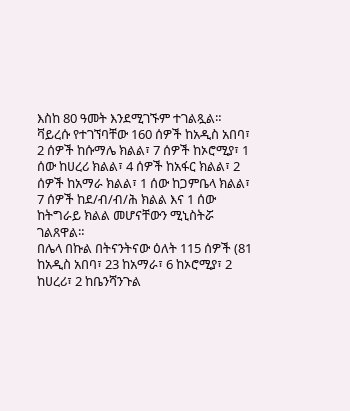እስከ 80 ዓመት እንደሚገኙም ተገልጿል።
ቫይረሱ የተገኘባቸው 160 ሰዎች ከአዲስ አበባ፣ 2 ሰዎች ከሱማሌ ክልል፣ 7 ሰዎች ከኦሮሚያ፣ 1 ሰው ከሀረሪ ክልል፣ 4 ሰዎች ከአፋር ክልል፣ 2 ሰዎች ከአማራ ክልል፣ 1 ሰው ከጋምቤላ ክልል፣ 7 ሰዎች ከደ/ብ/ብ/ሕ ክልል እና 1 ሰው ከትግራይ ክልል መሆናቸውን ሚኒስትሯ ገልጸዋል።
በሌላ በኩል በትናንትናው ዕለት 115 ሰዎች (81 ከአዲስ አበባ፣ 23 ከአማራ፣ 6 ከኦሮሚያ፣ 2 ከሀረሪ፣ 2 ከቤንሻንጉል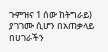ጉምዝና 1 ሰው ከትግራይ) ያገገሙ ሲሆን በአጠቃላይ በሀገራችን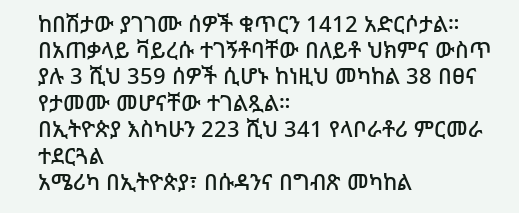ከበሽታው ያገገሙ ሰዎች ቁጥርን 1412 አድርሶታል።
በአጠቃላይ ቫይረሱ ተገኝቶባቸው በለይቶ ህክምና ውስጥ ያሉ 3 ሺህ 359 ሰዎች ሲሆኑ ከነዚህ መካከል 38 በፀና የታመሙ መሆናቸው ተገልጿል።
በኢትዮጵያ እስካሁን 223 ሺህ 341 የላቦራቶሪ ምርመራ ተደርጓል
አሜሪካ በኢትዮጵያ፣ በሱዳንና በግብጽ መካከል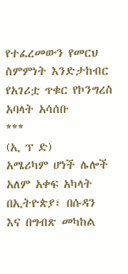የተፈረመውን የመርህ ስምምነት እንድታከብር የአገሪቷ ጥቁር የኮንግረስ አባላት አሳሰቡ
***
(ኢ ፕ ድ)
አሜሪካም ሆነች ሌሎች አለም አቀፍ አካላት በኢትዮጵያ፣ በሱዳን እና በግብጽ መካከል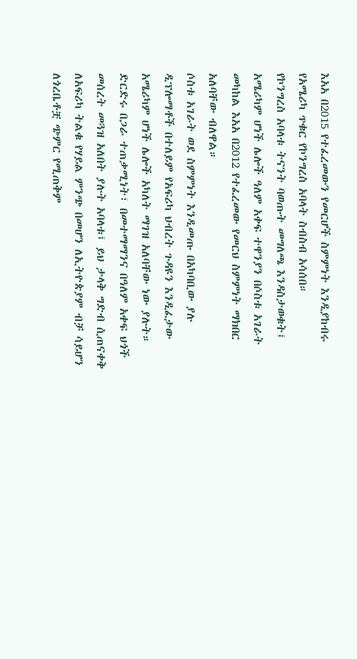እአአ በ2015 የተፈረመውን የመርሆች ስምምነት እንዲያከብሩ የአሜሪካ ጥቁር የኮንግረስ አባላት ስብስብ አሳሰበ።
የኮንግረስ አባላቱ ትናንት ባወጡት መግለጫ እንዳስታወቁት፤ አሜሪካም ሆነች ሌሎች ዓለም አቀፍ ተዋንያን በሶስቱ አገራት መካከል እአአ በ2012 የተፈረመው የመርህ ስምምነት ማክበር አለባቸው ብለዋል።
ሶስቱ አገራት ወደ ስምምነት እንዲመጡ በአካባቢው ያሉ ዲፕሎማቶች በተለይም የአፍሪካ ህብረት ጉዳዩን እንዲፈታው አሜሪካም ሆነች ሌሎች አካለት ማገዝ አለባቸው ነው ያሉት።
ድርድሩ በጋራ ተጠቃሚነት፣ በመተማማንና በዓለም አቀፍ ህጎች መሰረት መጓዝ አለበት ያሉት አባላቱ፤ ይህ ታላቅ ግድብ ሲጠናቀቅ ለአፍሪካ ትልቁ የሃይል ምንጭ በመሆን ለኢትዮጵያም ብቻ ሳይሆን ለጎረቤቶቿ ጭምር የሚጠቅም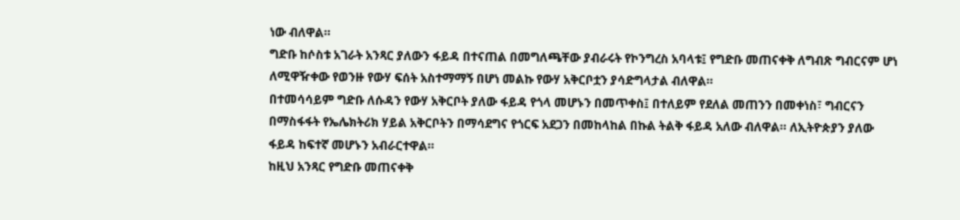ነው ብለዋል።
ግድቡ ከሶስቱ አገራት አንጻር ያለውን ፋይዳ በተናጠል በመግለጫቸው ያብራሩት የኮንግረስ አባላቱ፤ የግድቡ መጠናቀቅ ለግብጽ ግብርናም ሆነ ለሚዋዥቀው የወንዙ የውሃ ፍሰት አስተማማኝ በሆነ መልኩ የውሃ አቅርቦቷን ያሳድግላታል ብለዋል።
በተመሳሳይም ግድቡ ለሱዳን የውሃ አቅርቦት ያለው ፋይዳ የጎላ መሆኑን በመጥቀስ፤ በተለይም የደለል መጠንን በመቀነስ፣ ግብርናን በማስፋፋት የኤሌክትሪክ ሃይል አቅርቦትን በማሳደግና የጎርፍ አደጋን በመከላከል በኩል ትልቅ ፋይዳ አለው ብለዋል። ለኢትዮጵያን ያለው ፋይዳ ከፍተኛ መሆኑን አብራርተዋል።
ከዚህ አንጻር የግድቡ መጠናቀቅ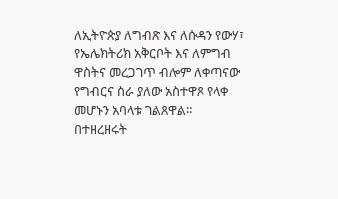ለኢትዮጵያ ለግብጽ እና ለሱዳን የውሃ፣ የኤሌክትሪክ አቅርቦት እና ለምግብ ዋስትና መረጋገጥ ብሎም ለቀጣናው የግብርና ስራ ያለው አስተዋጾ የላቀ መሆኑን አባላቱ ገልጸዋል።
በተዘረዘሩት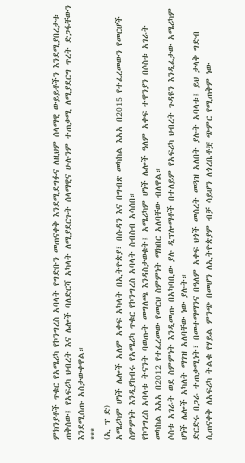ምክንያቶች ጥቁር የአሜሪካ የኮንግረስ አባላት የግድቡን መጠናቀቅ እንደሚደግፉና ለዚህም ሰላማዊ ውይይቶችን እንደሚያበረታቱ ጠቅሰው፤ የአፍሪካ ህብረት እና ሌሎች ባለድርሻ አካላት ለሚያደርጉት ሰላማዊና ሁሉንም ተጠቃሚ ለሚያደርግ ጥረት ድጋፋቸውን እንደሚሰጡ አስታውቀዋል።
***
(ኢ ፕ ድ)
አሜሪካም ሆነች ሌሎች አለም አቀፍ አካላት በኢትዮጵያ፣ በሱዳን እና በግብጽ መካከል እአአ በ2015 የተፈረመውን የመርሆች ስምምነት እንዲያከብሩ የአሜሪካ ጥቁር የኮንግረስ አባላት ስብስብ አሳሰበ።
የኮንግረስ አባላቱ ትናንት ባወጡት መግለጫ እንዳስታወቁት፤ አሜሪካም ሆነች ሌሎች ዓለም አቀፍ ተዋንያን በሶስቱ አገራት መካከል እአአ በ2012 የተፈረመው የመርህ ስምምነት ማክበር አለባቸው ብለዋል።
ሶስቱ አገራት ወደ ስምምነት እንዲመጡ በአካባቢው ያሉ ዲፕሎማቶች በተለይም የአፍሪካ ህብረት ጉዳዩን እንዲፈታው አሜሪካም ሆነች ሌሎች አካለት ማገዝ አለባቸው ነው ያሉት።
ድርድሩ በጋራ ተጠቃሚነት፣ በመተማማንና በዓለም አቀፍ ህጎች መሰረት መጓዝ አለበት ያሉት አባላቱ፤ ይህ ታላቅ ግድብ ሲጠናቀቅ ለአፍሪካ ትልቁ የሃይል ምንጭ በመሆን ለኢትዮጵያም ብቻ ሳይሆን ለጎረቤቶቿ ጭምር የሚጠቅም ነው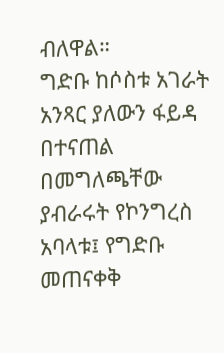ብለዋል።
ግድቡ ከሶስቱ አገራት አንጻር ያለውን ፋይዳ በተናጠል በመግለጫቸው ያብራሩት የኮንግረስ አባላቱ፤ የግድቡ መጠናቀቅ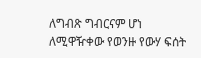ለግብጽ ግብርናም ሆነ ለሚዋዥቀው የወንዙ የውሃ ፍሰት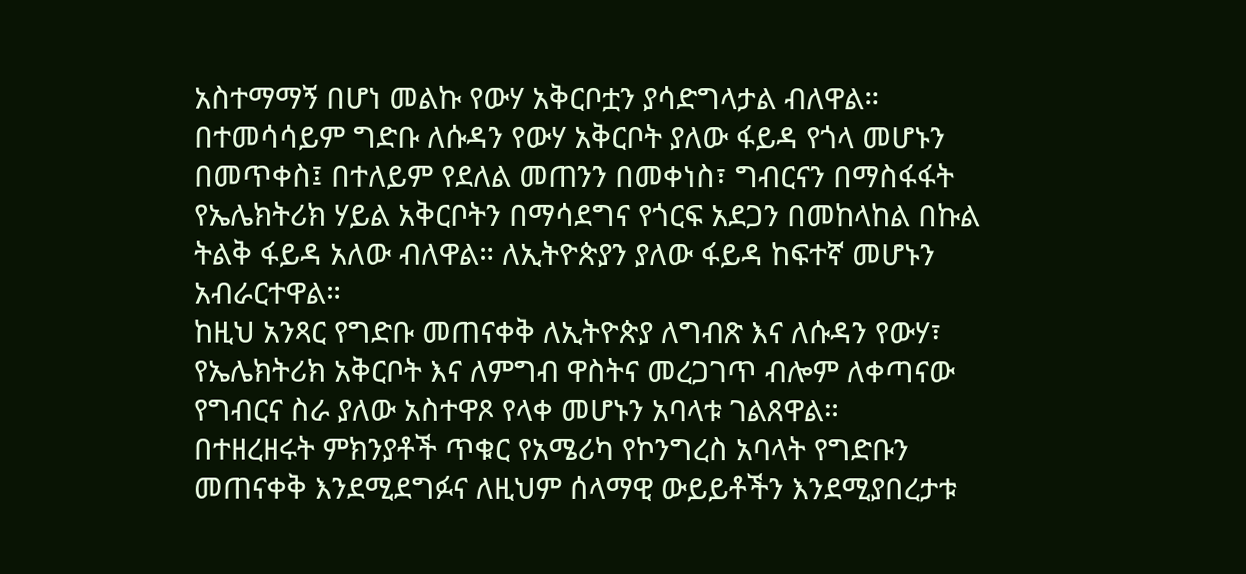አስተማማኝ በሆነ መልኩ የውሃ አቅርቦቷን ያሳድግላታል ብለዋል።
በተመሳሳይም ግድቡ ለሱዳን የውሃ አቅርቦት ያለው ፋይዳ የጎላ መሆኑን በመጥቀስ፤ በተለይም የደለል መጠንን በመቀነስ፣ ግብርናን በማስፋፋት የኤሌክትሪክ ሃይል አቅርቦትን በማሳደግና የጎርፍ አደጋን በመከላከል በኩል ትልቅ ፋይዳ አለው ብለዋል። ለኢትዮጵያን ያለው ፋይዳ ከፍተኛ መሆኑን አብራርተዋል።
ከዚህ አንጻር የግድቡ መጠናቀቅ ለኢትዮጵያ ለግብጽ እና ለሱዳን የውሃ፣ የኤሌክትሪክ አቅርቦት እና ለምግብ ዋስትና መረጋገጥ ብሎም ለቀጣናው የግብርና ስራ ያለው አስተዋጾ የላቀ መሆኑን አባላቱ ገልጸዋል።
በተዘረዘሩት ምክንያቶች ጥቁር የአሜሪካ የኮንግረስ አባላት የግድቡን መጠናቀቅ እንደሚደግፉና ለዚህም ሰላማዊ ውይይቶችን እንደሚያበረታቱ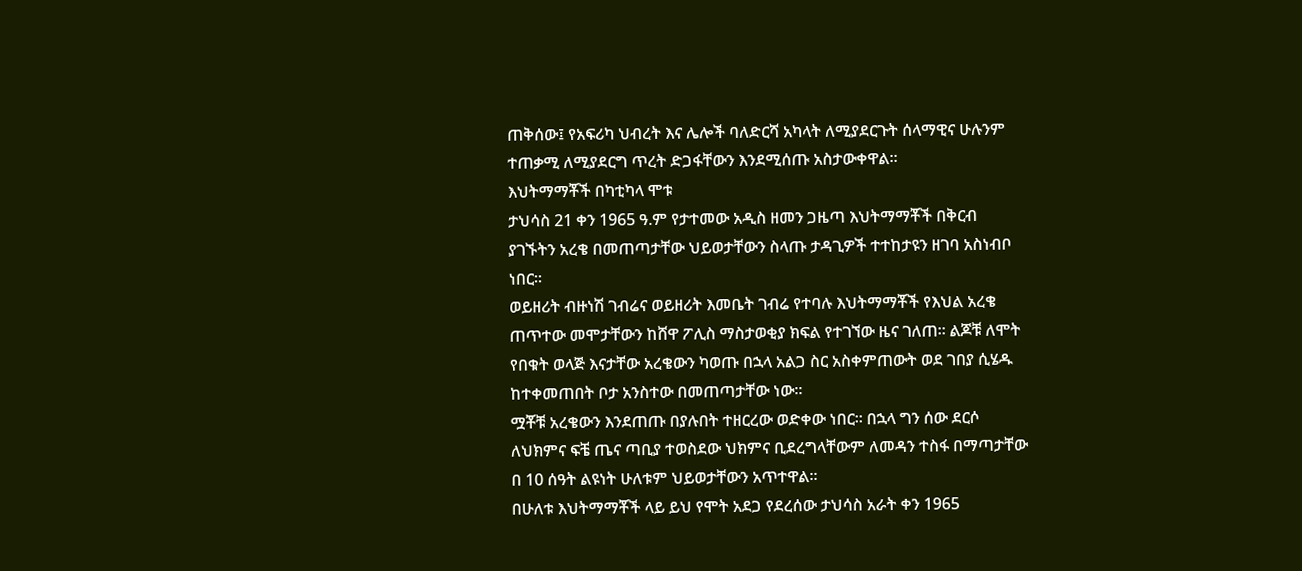ጠቅሰው፤ የአፍሪካ ህብረት እና ሌሎች ባለድርሻ አካላት ለሚያደርጉት ሰላማዊና ሁሉንም ተጠቃሚ ለሚያደርግ ጥረት ድጋፋቸውን እንደሚሰጡ አስታውቀዋል።
እህትማማቾች በካቲካላ ሞቱ
ታህሳስ 21 ቀን 1965 ዓ.ም የታተመው አዲስ ዘመን ጋዜጣ እህትማማቾች በቅርብ ያገኙትን አረቄ በመጠጣታቸው ህይወታቸውን ስላጡ ታዳጊዎች ተተከታዩን ዘገባ አስነብቦ ነበር።
ወይዘሪት ብዙነሽ ገብሬና ወይዘሪት እመቤት ገብሬ የተባሉ እህትማማቾች የእህል አረቄ ጠጥተው መሞታቸውን ከሸዋ ፖሊስ ማስታወቂያ ክፍል የተገኘው ዜና ገለጠ። ልጆቹ ለሞት የበቁት ወላጅ እናታቸው አረቄውን ካወጡ በኋላ አልጋ ስር አስቀምጠውት ወደ ገበያ ሲሄዱ ከተቀመጠበት ቦታ አንስተው በመጠጣታቸው ነው።
ሟቾቹ አረቄውን እንደጠጡ በያሉበት ተዘርረው ወድቀው ነበር። በኋላ ግን ሰው ደርሶ ለህክምና ፍቼ ጤና ጣቢያ ተወስደው ህክምና ቢደረግላቸውም ለመዳን ተስፋ በማጣታቸው በ 10 ሰዓት ልዩነት ሁለቱም ህይወታቸውን አጥተዋል።
በሁለቱ እህትማማቾች ላይ ይህ የሞት አደጋ የደረሰው ታህሳስ አራት ቀን 1965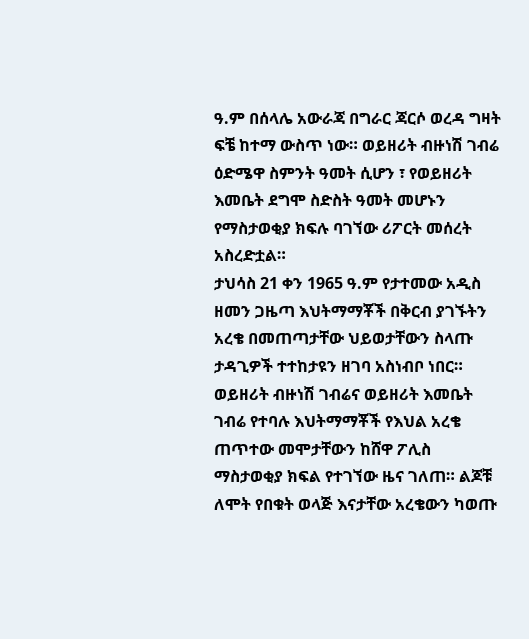ዓ.ም በሰላሌ አውራጃ በግራር ጃርሶ ወረዳ ግዛት ፍቼ ከተማ ውስጥ ነው። ወይዘሪት ብዙነሽ ገብሬ ዕድሜዋ ስምንት ዓመት ሲሆን ፣ የወይዘሪት እመቤት ደግሞ ስድስት ዓመት መሆኑን የማስታወቂያ ክፍሉ ባገኘው ሪፖርት መሰረት አስረድቷል።
ታህሳስ 21 ቀን 1965 ዓ.ም የታተመው አዲስ ዘመን ጋዜጣ እህትማማቾች በቅርብ ያገኙትን አረቄ በመጠጣታቸው ህይወታቸውን ስላጡ ታዳጊዎች ተተከታዩን ዘገባ አስነብቦ ነበር።
ወይዘሪት ብዙነሽ ገብሬና ወይዘሪት እመቤት ገብሬ የተባሉ እህትማማቾች የእህል አረቄ ጠጥተው መሞታቸውን ከሸዋ ፖሊስ ማስታወቂያ ክፍል የተገኘው ዜና ገለጠ። ልጆቹ ለሞት የበቁት ወላጅ እናታቸው አረቄውን ካወጡ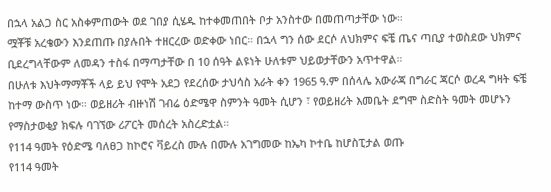በኋላ አልጋ ስር አስቀምጠውት ወደ ገበያ ሲሄዱ ከተቀመጠበት ቦታ አንስተው በመጠጣታቸው ነው።
ሟቾቹ አረቄውን እንደጠጡ በያሉበት ተዘርረው ወድቀው ነበር። በኋላ ግን ሰው ደርሶ ለህክምና ፍቼ ጤና ጣቢያ ተወስደው ህክምና ቢደረግላቸውም ለመዳን ተስፋ በማጣታቸው በ 10 ሰዓት ልዩነት ሁለቱም ህይወታቸውን አጥተዋል።
በሁለቱ እህትማማቾች ላይ ይህ የሞት አደጋ የደረሰው ታህሳስ አራት ቀን 1965 ዓ.ም በሰላሌ አውራጃ በግራር ጃርሶ ወረዳ ግዛት ፍቼ ከተማ ውስጥ ነው። ወይዘሪት ብዙነሽ ገብሬ ዕድሜዋ ስምንት ዓመት ሲሆን ፣ የወይዘሪት እመቤት ደግሞ ስድስት ዓመት መሆኑን የማስታወቂያ ክፍሉ ባገኘው ሪፖርት መሰረት አስረድቷል።
የ114 ዓመት የዕድሜ ባለፀጋ ከኮሮና ቫይረስ ሙሉ በሙሉ አገግመው ከኤካ ኮተቤ ከሆስፒታል ወጡ
የ114 ዓመት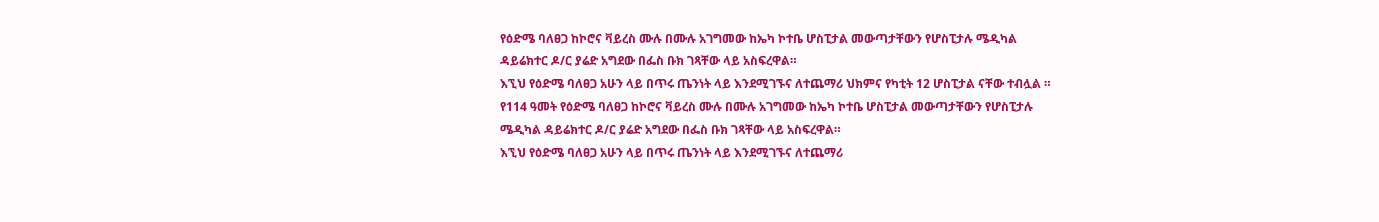የዕድሜ ባለፀጋ ከኮሮና ቫይረስ ሙሉ በሙሉ አገግመው ከኤካ ኮተቤ ሆስፒታል መውጣታቸውን የሆስፒታሉ ሜዲካል ዳይሬክተር ዶ/ር ያሬድ አግደው በፌስ ቡክ ገጻቸው ላይ አስፍረዋል።
እኚህ የዕድሜ ባለፀጋ አሁን ላይ በጥሩ ጤንነት ላይ እንደሚገኙና ለተጨማሪ ህክምና የካቲት 12 ሆስፒታል ናቸው ተብሏል ።
የ114 ዓመት የዕድሜ ባለፀጋ ከኮሮና ቫይረስ ሙሉ በሙሉ አገግመው ከኤካ ኮተቤ ሆስፒታል መውጣታቸውን የሆስፒታሉ ሜዲካል ዳይሬክተር ዶ/ር ያሬድ አግደው በፌስ ቡክ ገጻቸው ላይ አስፍረዋል።
እኚህ የዕድሜ ባለፀጋ አሁን ላይ በጥሩ ጤንነት ላይ እንደሚገኙና ለተጨማሪ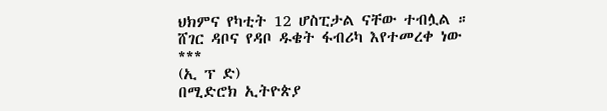ህክምና የካቲት 12 ሆስፒታል ናቸው ተብሏል ።
ሸገር ዳቦና የዳቦ ዱቄት ፋብሪካ እየተመረቀ ነው
***
(ኢ ፕ ድ)
በሚድሮክ ኢትዮጵያ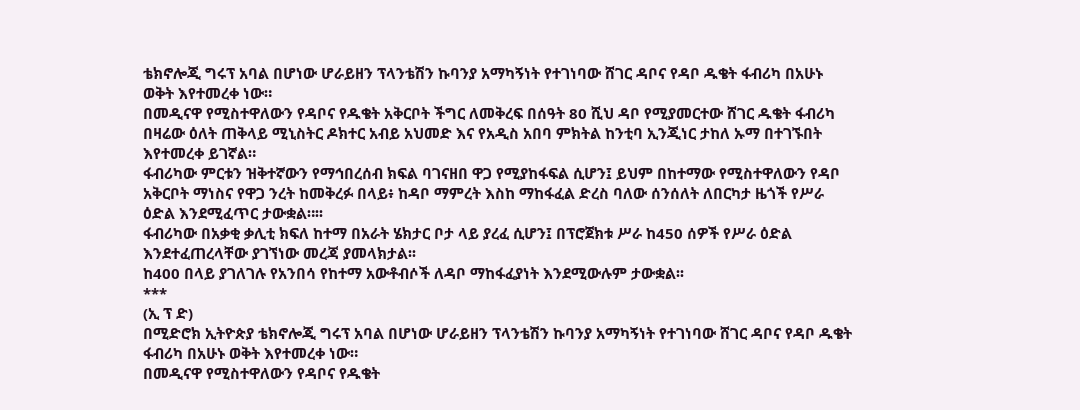ቴክኖሎጂ ግሩፕ አባል በሆነው ሆራይዘን ፕላንቴሽን ኩባንያ አማካኝነት የተገነባው ሸገር ዳቦና የዳቦ ዱቄት ፋብሪካ በአሁኑ ወቅት እየተመረቀ ነው።
በመዲናዋ የሚስተዋለውን የዳቦና የዱቄት አቅርቦት ችግር ለመቅረፍ በሰዓት 80 ሺህ ዳቦ የሚያመርተው ሸገር ዱቄት ፋብሪካ በዛሬው ዕለት ጠቅላይ ሚኒስትር ዶክተር አብይ አህመድ እና የአዲስ አበባ ምክትል ከንቲባ ኢንጂነር ታከለ ኡማ በተገኙበት እየተመረቀ ይገኛል።
ፋብሪካው ምርቱን ዝቅተኛውን የማኅበረሰብ ክፍል ባገናዘበ ዋጋ የሚያከፋፍል ሲሆን፤ ይህም በከተማው የሚስተዋለውን የዳቦ አቅርቦት ማነስና የዋጋ ንረት ከመቅረፉ በላይ፥ ከዳቦ ማምረት እስከ ማከፋፈል ድረስ ባለው ሰንሰለት ለበርካታ ዜጎች የሥራ ዕድል እንደሚፈጥር ታውቋል።፡፡
ፋብሪካው በአቃቂ ቃሊቲ ክፍለ ከተማ በአራት ሄክታር ቦታ ላይ ያረፈ ሲሆን፤ በፕሮጀክቱ ሥራ ከ450 ሰዎች የሥራ ዕድል እንደተፈጠረላቸው ያገኘነው መረጃ ያመላክታል፡፡
ከ400 በላይ ያገለገሉ የአንበሳ የከተማ አውቶብሶች ለዳቦ ማከፋፈያነት እንደሚውሉም ታውቋል፡፡
***
(ኢ ፕ ድ)
በሚድሮክ ኢትዮጵያ ቴክኖሎጂ ግሩፕ አባል በሆነው ሆራይዘን ፕላንቴሽን ኩባንያ አማካኝነት የተገነባው ሸገር ዳቦና የዳቦ ዱቄት ፋብሪካ በአሁኑ ወቅት እየተመረቀ ነው።
በመዲናዋ የሚስተዋለውን የዳቦና የዱቄት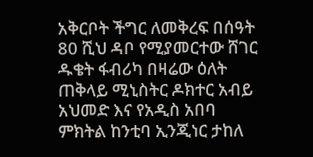አቅርቦት ችግር ለመቅረፍ በሰዓት 80 ሺህ ዳቦ የሚያመርተው ሸገር ዱቄት ፋብሪካ በዛሬው ዕለት ጠቅላይ ሚኒስትር ዶክተር አብይ አህመድ እና የአዲስ አበባ ምክትል ከንቲባ ኢንጂነር ታከለ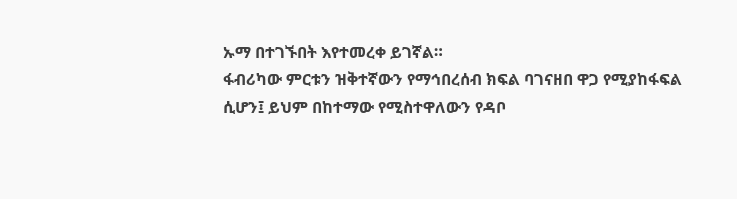ኡማ በተገኙበት እየተመረቀ ይገኛል።
ፋብሪካው ምርቱን ዝቅተኛውን የማኅበረሰብ ክፍል ባገናዘበ ዋጋ የሚያከፋፍል ሲሆን፤ ይህም በከተማው የሚስተዋለውን የዳቦ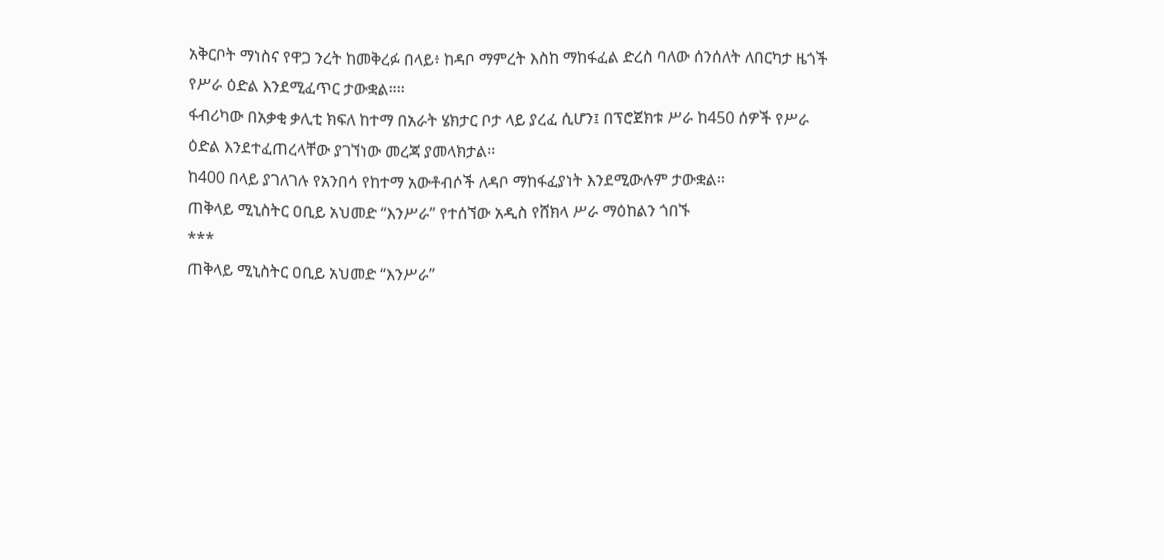አቅርቦት ማነስና የዋጋ ንረት ከመቅረፉ በላይ፥ ከዳቦ ማምረት እስከ ማከፋፈል ድረስ ባለው ሰንሰለት ለበርካታ ዜጎች የሥራ ዕድል እንደሚፈጥር ታውቋል።፡፡
ፋብሪካው በአቃቂ ቃሊቲ ክፍለ ከተማ በአራት ሄክታር ቦታ ላይ ያረፈ ሲሆን፤ በፕሮጀክቱ ሥራ ከ450 ሰዎች የሥራ ዕድል እንደተፈጠረላቸው ያገኘነው መረጃ ያመላክታል፡፡
ከ400 በላይ ያገለገሉ የአንበሳ የከተማ አውቶብሶች ለዳቦ ማከፋፈያነት እንደሚውሉም ታውቋል፡፡
ጠቅላይ ሚኒስትር ዐቢይ አህመድ “እንሥራ” የተሰኘው አዲስ የሸክላ ሥራ ማዕከልን ጎበኙ
***
ጠቅላይ ሚኒስትር ዐቢይ አህመድ “እንሥራ”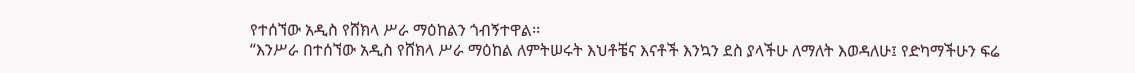የተሰኘው አዲስ የሸክላ ሥራ ማዕከልን ጎብኝተዋል፡፡
“እንሥራ በተሰኘው አዲስ የሸክላ ሥራ ማዕከል ለምትሠሩት እህቶቼና እናቶች እንኳን ደስ ያላችሁ ለማለት እወዳለሁ፤ የድካማችሁን ፍሬ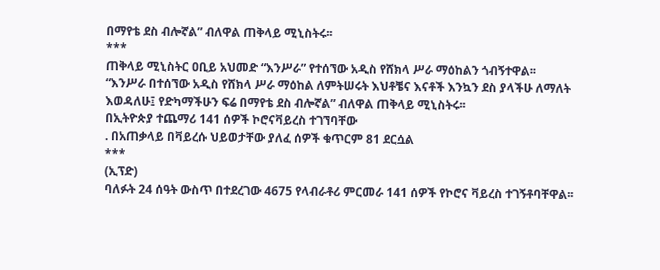በማየቴ ደስ ብሎኛል” ብለዋል ጠቅላይ ሚኒስትሩ፡፡
***
ጠቅላይ ሚኒስትር ዐቢይ አህመድ “እንሥራ” የተሰኘው አዲስ የሸክላ ሥራ ማዕከልን ጎብኝተዋል፡፡
“እንሥራ በተሰኘው አዲስ የሸክላ ሥራ ማዕከል ለምትሠሩት እህቶቼና እናቶች እንኳን ደስ ያላችሁ ለማለት እወዳለሁ፤ የድካማችሁን ፍሬ በማየቴ ደስ ብሎኛል” ብለዋል ጠቅላይ ሚኒስትሩ፡፡
በኢትዮጵያ ተጨማሪ 141 ሰዎች ኮሮናቫይረስ ተገኘባቸው
. በአጠቃላይ በቫይረሱ ህይወታቸው ያለፈ ሰዎች ቁጥርም 81 ደርሷል
***
(ኢፕድ)
ባለፉት 24 ሰዓት ውስጥ በተደረገው 4675 የላብራቶሪ ምርመራ 141 ሰዎች የኮሮና ቫይረስ ተገኝቶባቸዋል፡፡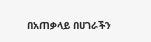በአጠቃላይ በሀገራችን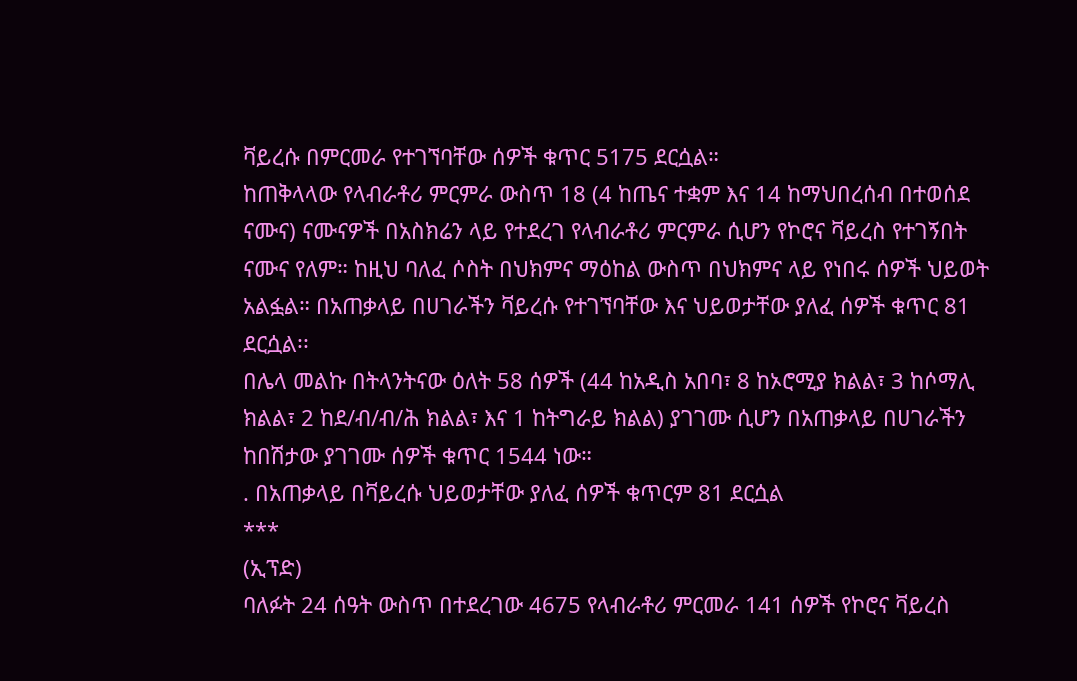ቫይረሱ በምርመራ የተገኘባቸው ሰዎች ቁጥር 5175 ደርሷል።
ከጠቅላላው የላብራቶሪ ምርምራ ውስጥ 18 (4 ከጤና ተቋም እና 14 ከማህበረሰብ በተወሰደ ናሙና) ናሙናዎች በአስክሬን ላይ የተደረገ የላብራቶሪ ምርምራ ሲሆን የኮሮና ቫይረስ የተገኝበት ናሙና የለም። ከዚህ ባለፈ ሶስት በህክምና ማዕከል ውስጥ በህክምና ላይ የነበሩ ሰዎች ህይወት አልፏል። በአጠቃላይ በሀገራችን ቫይረሱ የተገኘባቸው እና ህይወታቸው ያለፈ ሰዎች ቁጥር 81 ደርሷል፡፡
በሌላ መልኩ በትላንትናው ዕለት 58 ሰዎች (44 ከአዲስ አበባ፣ 8 ከኦሮሚያ ክልል፣ 3 ከሶማሊ ክልል፣ 2 ከደ/ብ/ብ/ሕ ክልል፣ እና 1 ከትግራይ ክልል) ያገገሙ ሲሆን በአጠቃላይ በሀገራችን ከበሽታው ያገገሙ ሰዎች ቁጥር 1544 ነው።
. በአጠቃላይ በቫይረሱ ህይወታቸው ያለፈ ሰዎች ቁጥርም 81 ደርሷል
***
(ኢፕድ)
ባለፉት 24 ሰዓት ውስጥ በተደረገው 4675 የላብራቶሪ ምርመራ 141 ሰዎች የኮሮና ቫይረስ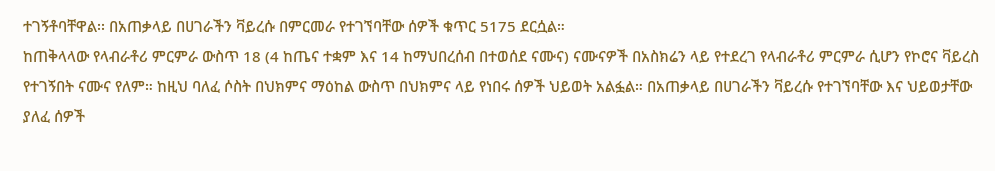ተገኝቶባቸዋል፡፡ በአጠቃላይ በሀገራችን ቫይረሱ በምርመራ የተገኘባቸው ሰዎች ቁጥር 5175 ደርሷል።
ከጠቅላላው የላብራቶሪ ምርምራ ውስጥ 18 (4 ከጤና ተቋም እና 14 ከማህበረሰብ በተወሰደ ናሙና) ናሙናዎች በአስክሬን ላይ የተደረገ የላብራቶሪ ምርምራ ሲሆን የኮሮና ቫይረስ የተገኝበት ናሙና የለም። ከዚህ ባለፈ ሶስት በህክምና ማዕከል ውስጥ በህክምና ላይ የነበሩ ሰዎች ህይወት አልፏል። በአጠቃላይ በሀገራችን ቫይረሱ የተገኘባቸው እና ህይወታቸው ያለፈ ሰዎች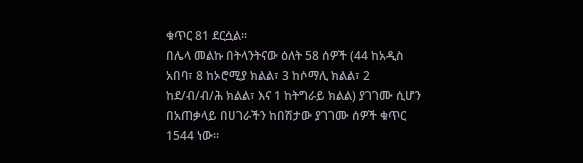ቁጥር 81 ደርሷል፡፡
በሌላ መልኩ በትላንትናው ዕለት 58 ሰዎች (44 ከአዲስ አበባ፣ 8 ከኦሮሚያ ክልል፣ 3 ከሶማሊ ክልል፣ 2 ከደ/ብ/ብ/ሕ ክልል፣ እና 1 ከትግራይ ክልል) ያገገሙ ሲሆን በአጠቃላይ በሀገራችን ከበሽታው ያገገሙ ሰዎች ቁጥር 1544 ነው።